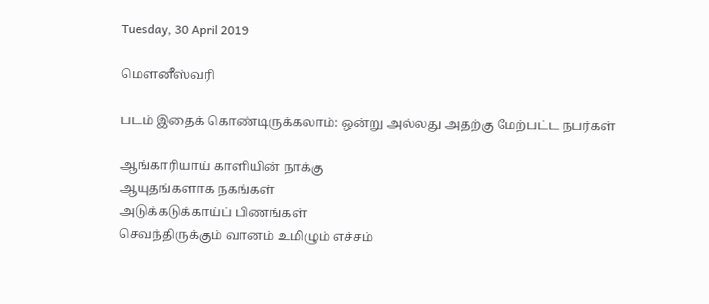Tuesday, 30 April 2019

மௌனீஸ்வரி

படம் இதைக் கொண்டிருக்கலாம்: ஒன்று அல்லது அதற்கு மேற்பட்ட நபர்கள்

ஆங்காரியாய் காளியின் நாக்கு
ஆயுதங்களாக நகங்கள்
அடுக்கடுக்காய்ப் பிணங்கள்
செவந்திருக்கும் வானம் உமிழும் எச்சம்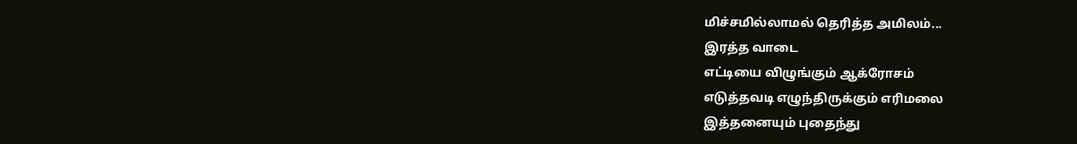மிச்சமில்லாமல் தெரித்த அமிலம்...
இரத்த வாடை
எட்டியை விழுங்கும் ஆக்ரோசம்
எடுத்தவடி எழுந்திருக்கும் எரிமலை
இத்தனையும் புதைந்து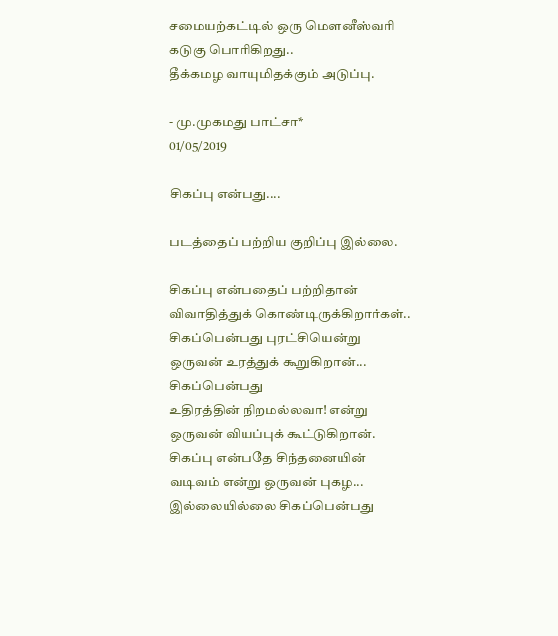சமையற்கட்டில் ஒரு மௌனீஸ்வரி
கடுகு பொரிகிறது..
தீக்கமழ வாயுமிதக்கும் அடுப்பு.

- மு.முகமது பாட்சா*
01/05/2019

சிகப்பு என்பது....

படத்தைப் பற்றிய குறிப்பு இல்லை.

சிகப்பு என்பதைப் பற்றிதான்
விவாதித்துக் கொண்டிருக்கிறார்கள்..
சிகப்பென்பது புரட்சியென்று
ஒருவன் உரத்துக் கூறுகிறான்...
சிகப்பென்பது
உதிரத்தின் நிறமல்லவா! என்று
ஒருவன் வியப்புக் கூட்டுகிறான்.
சிகப்பு என்பதே சிந்தனையின்
வடிவம் என்று ஒருவன் புகழ...
இல்லையில்லை சிகப்பென்பது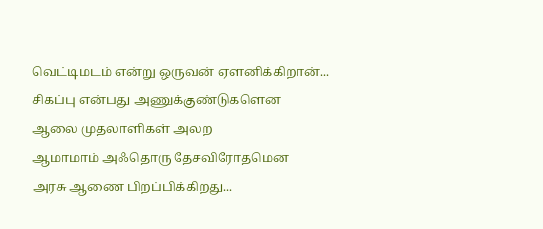வெட்டிமடம் என்று ஒருவன் ஏளனிக்கிறான்...
சிகப்பு என்பது அணுக்குண்டுகளென
ஆலை முதலாளிகள் அலற
ஆமாமாம் அஃதொரு தேசவிரோதமென
அரசு ஆணை பிறப்பிக்கிறது...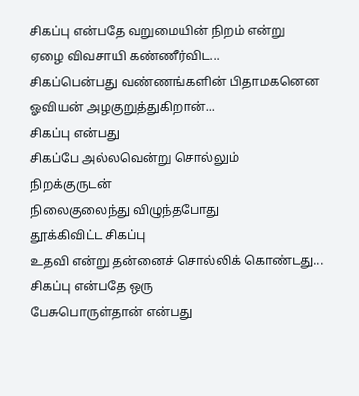சிகப்பு என்பதே வறுமையின் நிறம் என்று
ஏழை விவசாயி கண்ணீர்விட...
சிகப்பென்பது வண்ணங்களின் பிதாமகனென
ஓவியன் அழகுறுத்துகிறான்...
சிகப்பு என்பது
சிகப்பே அல்லவென்று சொல்லும்
நிறக்குருடன்
நிலைகுலைந்து விழுந்தபோது
தூக்கிவிட்ட சிகப்பு
உதவி என்று தன்னைச் சொல்லிக் கொண்டது...
சிகப்பு என்பதே ஒரு
பேசுபொருள்தான் என்பது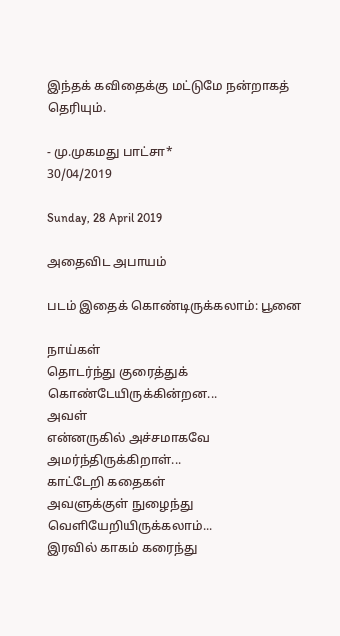இந்தக் கவிதைக்கு மட்டுமே நன்றாகத் தெரியும்.

- மு.முகமது பாட்சா*
30/04/2019

Sunday, 28 April 2019

அதைவிட அபாயம்

படம் இதைக் கொண்டிருக்கலாம்: பூனை

நாய்கள்
தொடர்ந்து குரைத்துக் கொண்டேயிருக்கின்றன...
அவள்
என்னருகில் அச்சமாகவே அமர்ந்திருக்கிறாள்...
காட்டேறி கதைகள்
அவளுக்குள் நுழைந்து வெளியேறியிருக்கலாம்...
இரவில் காகம் கரைந்து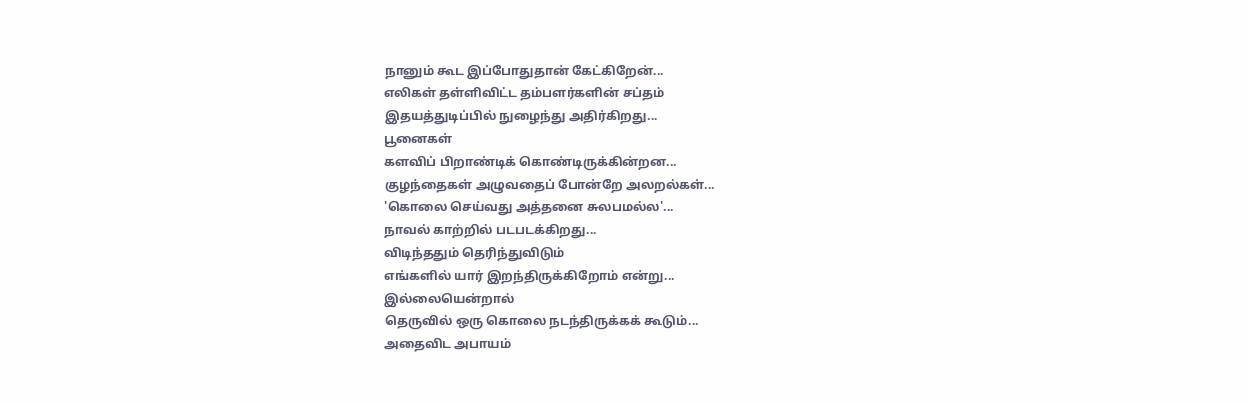நானும் கூட இப்போதுதான் கேட்கிறேன்...
எலிகள் தள்ளிவிட்ட தம்பளர்களின் சப்தம்
இதயத்துடிப்பில் நுழைந்து அதிர்கிறது...
பூனைகள்
களவிப் பிறாண்டிக் கொண்டிருக்கின்றன...
குழந்தைகள் அழுவதைப் போன்றே அலறல்கள்...
'கொலை செய்வது அத்தனை சுலபமல்ல'...
நாவல் காற்றில் படபடக்கிறது...
விடிந்ததும் தெரிந்துவிடும்
எங்களில் யார் இறந்திருக்கிறோம் என்று...
இல்லையென்றால்
தெருவில் ஒரு கொலை நடந்திருக்கக் கூடும்...
அதைவிட அபாயம்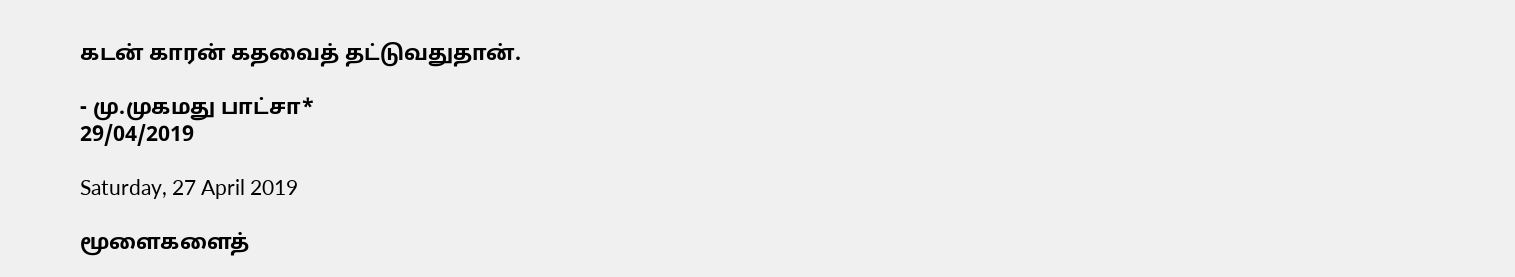கடன் காரன் கதவைத் தட்டுவதுதான்.

- மு.முகமது பாட்சா*
29/04/2019

Saturday, 27 April 2019

மூளைகளைத்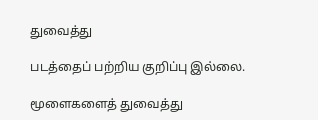துவைத்து

படத்தைப் பற்றிய குறிப்பு இல்லை.

மூளைகளைத் துவைத்து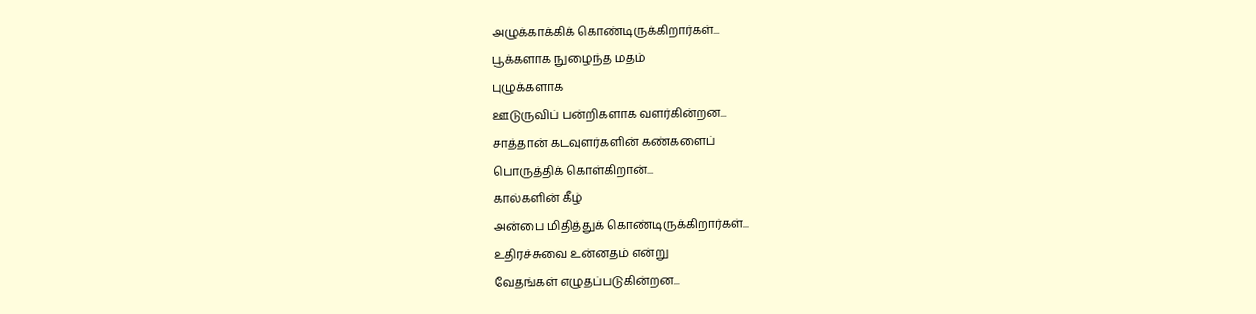அழுக்காக்கிக் கொண்டிருக்கிறார்கள்...
பூக்களாக நுழைந்த மதம்
புழுக்களாக
ஊடுருவிப் பன்றிகளாக வளர்கின்றன...
சாத்தான் கடவுளர்களின் கண்களைப்
பொருத்திக் கொள்கிறான்...
கால்களின் கீழ்
அன்பை மிதித்துக் கொண்டிருக்கிறார்கள்...
உதிரச்சுவை உன்னதம் என்று
வேதங்கள் எழுதப்படுகின்றன...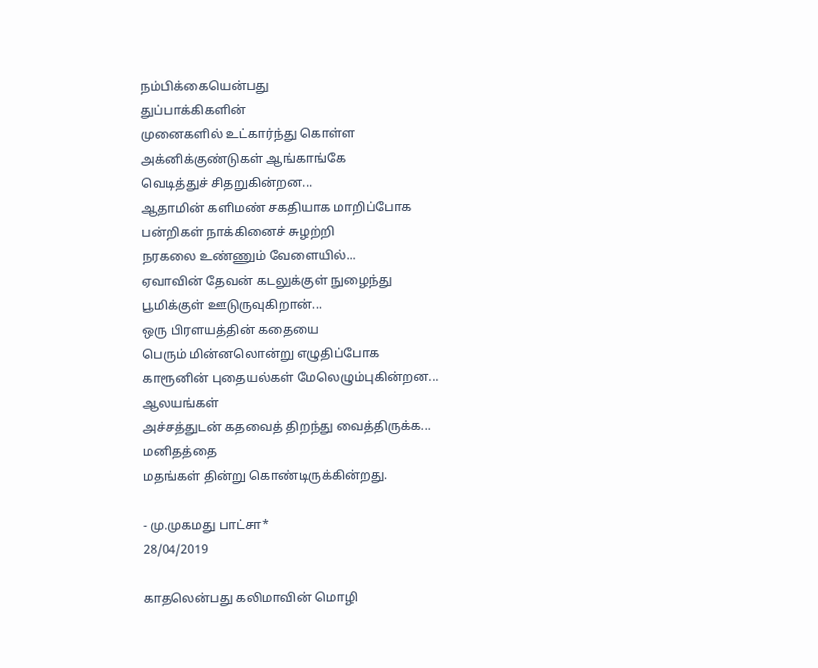நம்பிக்கையென்பது
துப்பாக்கிகளின்
முனைகளில் உட்கார்ந்து கொள்ள
அக்னிக்குண்டுகள் ஆங்காங்கே
வெடித்துச் சிதறுகின்றன...
ஆதாமின் களிமண் சகதியாக மாறிப்போக
பன்றிகள் நாக்கினைச் சுழற்றி
நரகலை உண்ணும் வேளையில்...
ஏவாவின் தேவன் கடலுக்குள் நுழைந்து
பூமிக்குள் ஊடுருவுகிறான்...
ஒரு பிரளயத்தின் கதையை
பெரும் மின்னலொன்று எழுதிப்போக
காரூனின் புதையல்கள் மேலெழும்புகின்றன...
ஆலயங்கள்
அச்சத்துடன் கதவைத் திறந்து வைத்திருக்க...
மனிதத்தை
மதங்கள் தின்று கொண்டிருக்கின்றது.

- மு.முகமது பாட்சா*
28/04/2019

காதலென்பது கலிமாவின் மொழி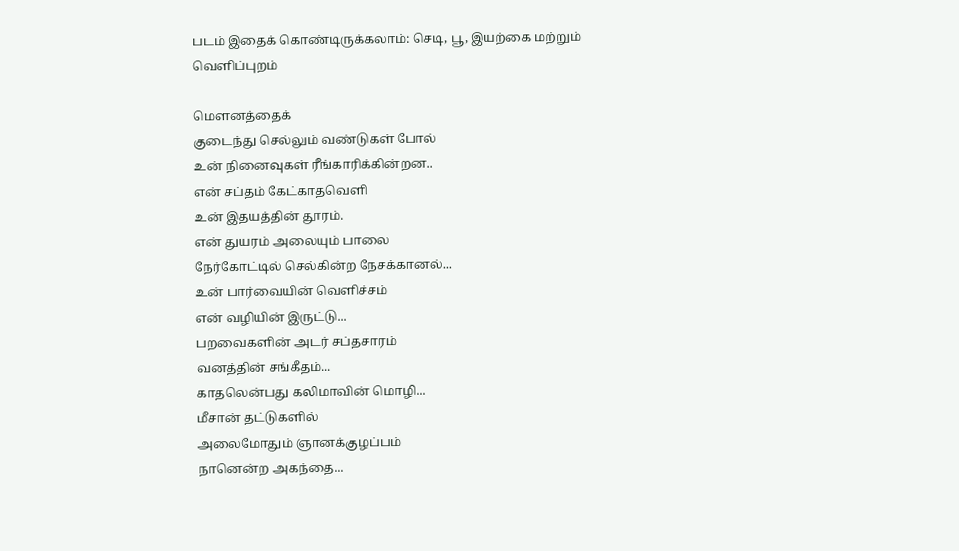படம் இதைக் கொண்டிருக்கலாம்: செடி, பூ, இயற்கை மற்றும் வெளிப்புறம்

மௌனத்தைக்
குடைந்து செல்லும் வண்டுகள் போல்
உன் நினைவுகள் ரீங்காரிக்கின்றன..
என் சப்தம் கேட்காதவெளி
உன் இதயத்தின் தூரம்.
என் துயரம் அலையும் பாலை
நேர்கோட்டில் செல்கின்ற நேசக்கானல்...
உன் பார்வையின் வெளிச்சம்
என் வழியின் இருட்டு...
பறவைகளின் அடர் சப்தசாரம்
வனத்தின் சங்கீதம்...
காதலென்பது கலிமாவின் மொழி...
மீசான் தட்டுகளில்
அலைமோதும் ஞானக்குழப்பம்
நானென்ற அகந்தை...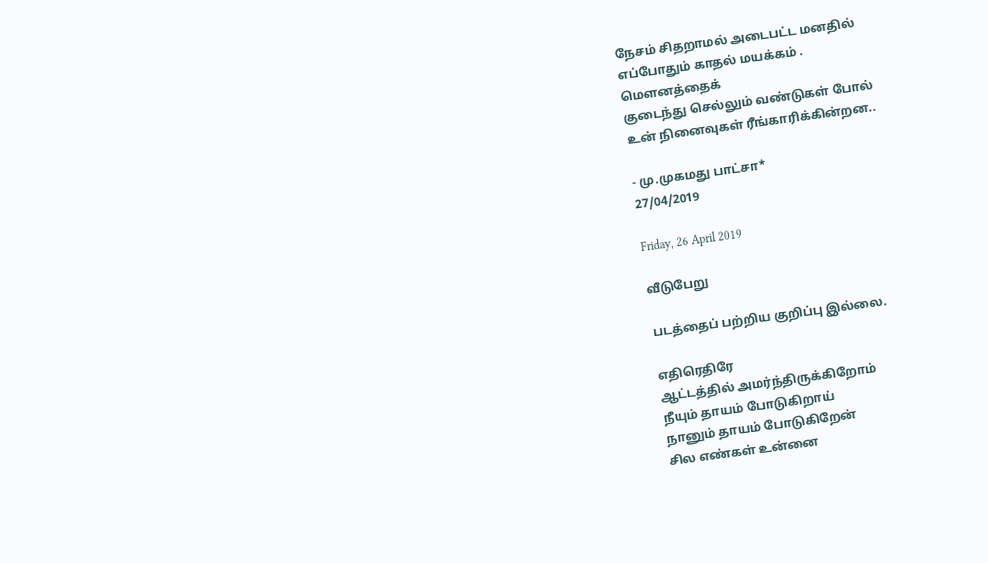நேசம் சிதறாமல் அடைபட்ட மனதில்
எப்போதும் காதல் மயக்கம் .
மௌனத்தைக்
குடைந்து செல்லும் வண்டுகள் போல்
உன் நினைவுகள் ரீங்காரிக்கின்றன..

- மு.முகமது பாட்சா*
27/04/2019

Friday, 26 April 2019

வீடுபேறு

படத்தைப் பற்றிய குறிப்பு இல்லை.

எதிரெதிரே
ஆட்டத்தில் அமர்ந்திருக்கிறோம்
நீயும் தாயம் போடுகிறாய்
நானும் தாயம் போடுகிறேன்
சில எண்கள் உன்னை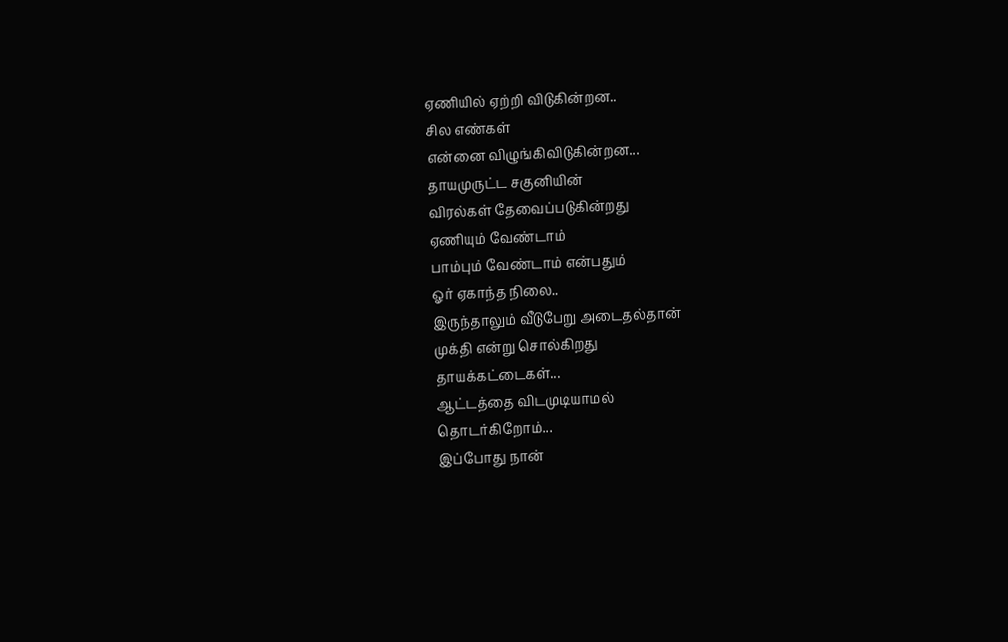ஏணியில் ஏற்றி விடுகின்றன..
சில எண்கள்
என்னை விழுங்கிவிடுகின்றன...
தாயமுருட்ட சகுனியின்
விரல்கள் தேவைப்படுகின்றது
ஏணியும் வேண்டாம்
பாம்பும் வேண்டாம் என்பதும்
ஓர் ஏகாந்த நிலை..
இருந்தாலும் வீடுபேறு அடைதல்தான்
முக்தி என்று சொல்கிறது
தாயக்கட்டைகள்...
ஆட்டத்தை விடமுடியாமல்
தொடர்கிறோம்...
இப்போது நான்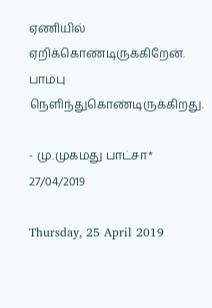ஏணியில்
ஏறிக்கொண்டிருக்கிறேன்.
பாம்பு நெளிந்துகொண்டிருக்கிறது.

- மு.முகமது பாட்சா*
27/04/2019

Thursday, 25 April 2019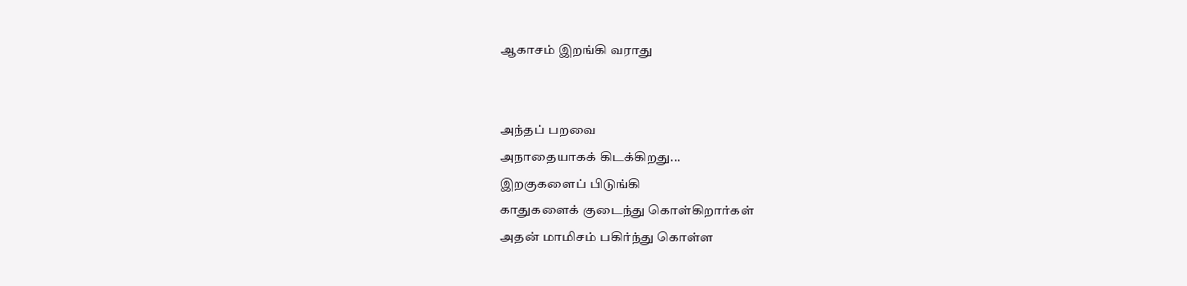ஆகாசம் இறங்கி வராது


அந்தப் பறவை
அநாதையாகக் கிடக்கிறது...
இறகுகளைப் பிடுங்கி
காதுகளைக் குடைந்து கொள்கிறார்கள்
அதன் மாமிசம் பகிர்ந்து கொள்ள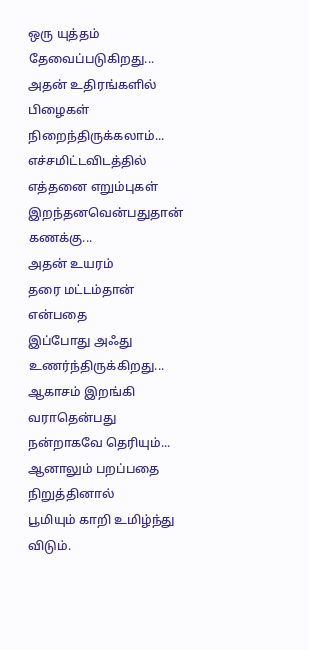ஒரு யுத்தம் தேவைப்படுகிறது...
அதன் உதிரங்களில்
பிழைகள் நிறைந்திருக்கலாம்...
எச்சமிட்டவிடத்தில் எத்தனை எறும்புகள்
இறந்தனவென்பதுதான் கணக்கு...
அதன் உயரம்
தரை மட்டம்தான் என்பதை
இப்போது அஃது உணர்ந்திருக்கிறது...
ஆகாசம் இறங்கி வராதென்பது
நன்றாகவே தெரியும்...
ஆனாலும் பறப்பதை நிறுத்தினால்
பூமியும் காறி உமிழ்ந்து விடும்.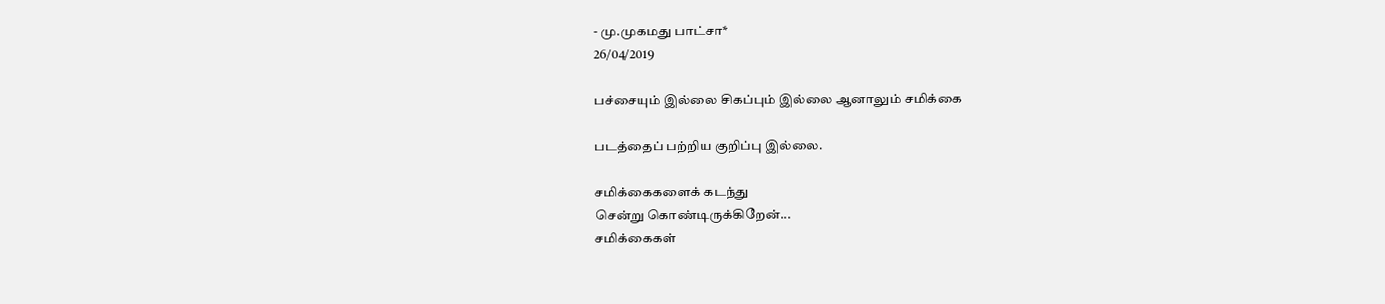- மு.முகமது பாட்சா*
26/04/2019

பச்சையும் இல்லை சிகப்பும் இல்லை ஆனாலும் சமிக்கை

படத்தைப் பற்றிய குறிப்பு இல்லை.

சமிக்கைகளைக் கடந்து
சென்று கொண்டிருக்கிறேன்...
சமிக்கைகள்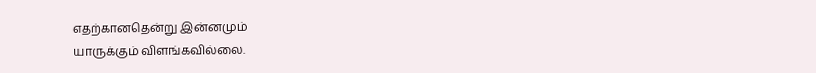எதற்கானதென்று இன்னமும்
யாருக்கும் விளங்கவில்லை.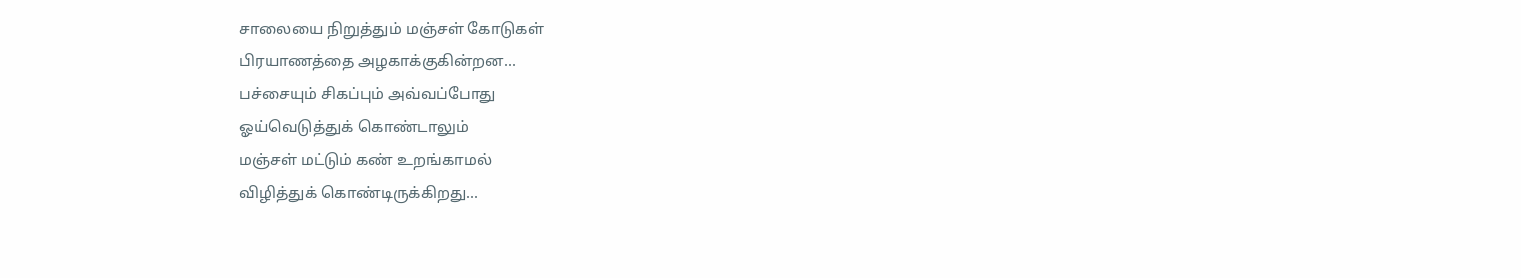சாலையை நிறுத்தும் மஞ்சள் கோடுகள்
பிரயாணத்தை அழகாக்குகின்றன...
பச்சையும் சிகப்பும் அவ்வப்போது
ஓய்வெடுத்துக் கொண்டாலும்
மஞ்சள் மட்டும் கண் உறங்காமல்
விழித்துக் கொண்டிருக்கிறது...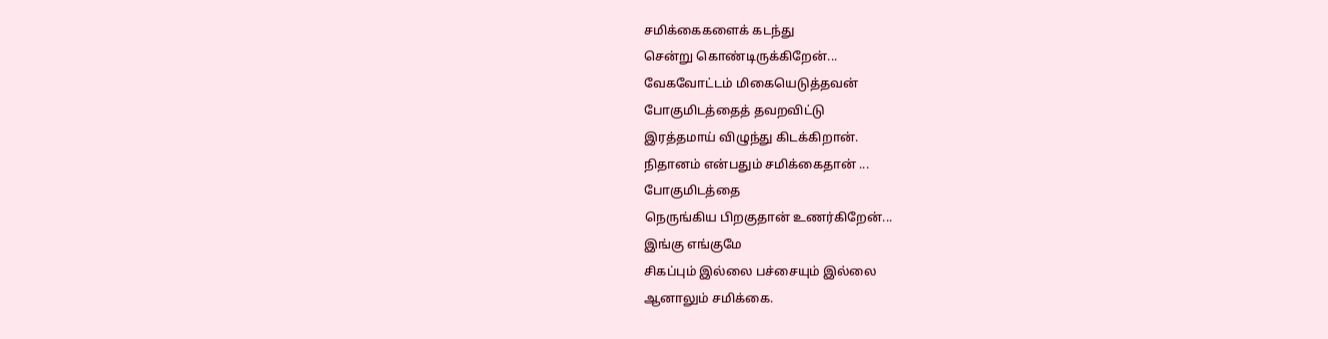சமிக்கைகளைக் கடந்து
சென்று கொண்டிருக்கிறேன்...
வேகவோட்டம் மிகையெடுத்தவன்
போகுமிடத்தைத் தவறவிட்டு
இரத்தமாய் விழுந்து கிடக்கிறான்.
நிதானம் என்பதும் சமிக்கைதான் ...
போகுமிடத்தை
நெருங்கிய பிறகுதான் உணர்கிறேன்...
இங்கு எங்குமே
சிகப்பும் இல்லை பச்சையும் இல்லை
ஆனாலும் சமிக்கை.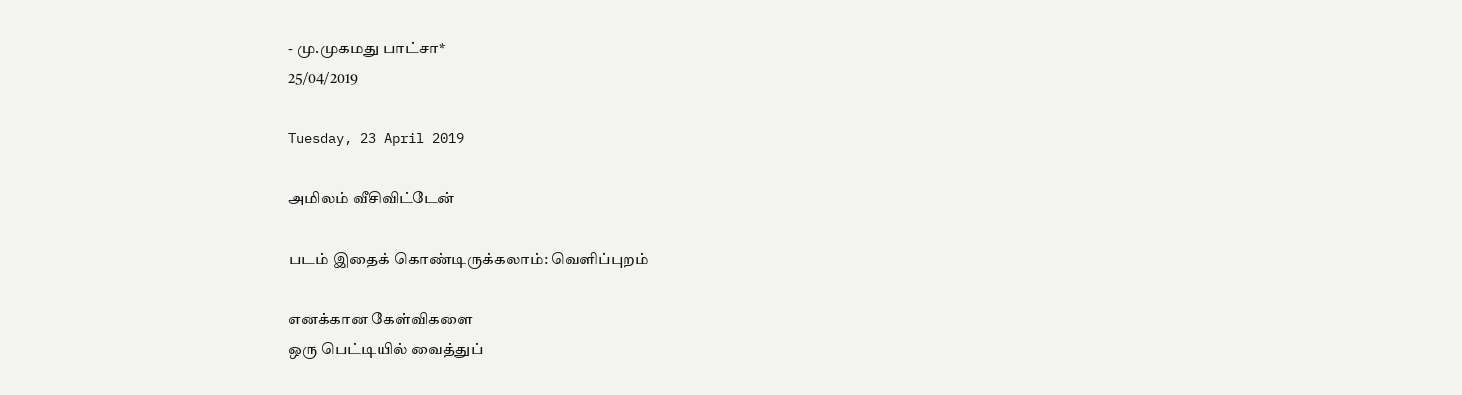- மு.முகமது பாட்சா*
25/04/2019

Tuesday, 23 April 2019

அமிலம் வீசிவிட்டேன்

படம் இதைக் கொண்டிருக்கலாம்: வெளிப்புறம்

எனக்கான கேள்விகளை
ஒரு பெட்டியில் வைத்துப்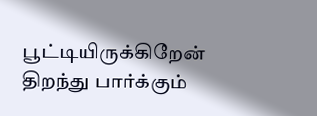பூட்டியிருக்கிறேன்
திறந்து பார்க்கும்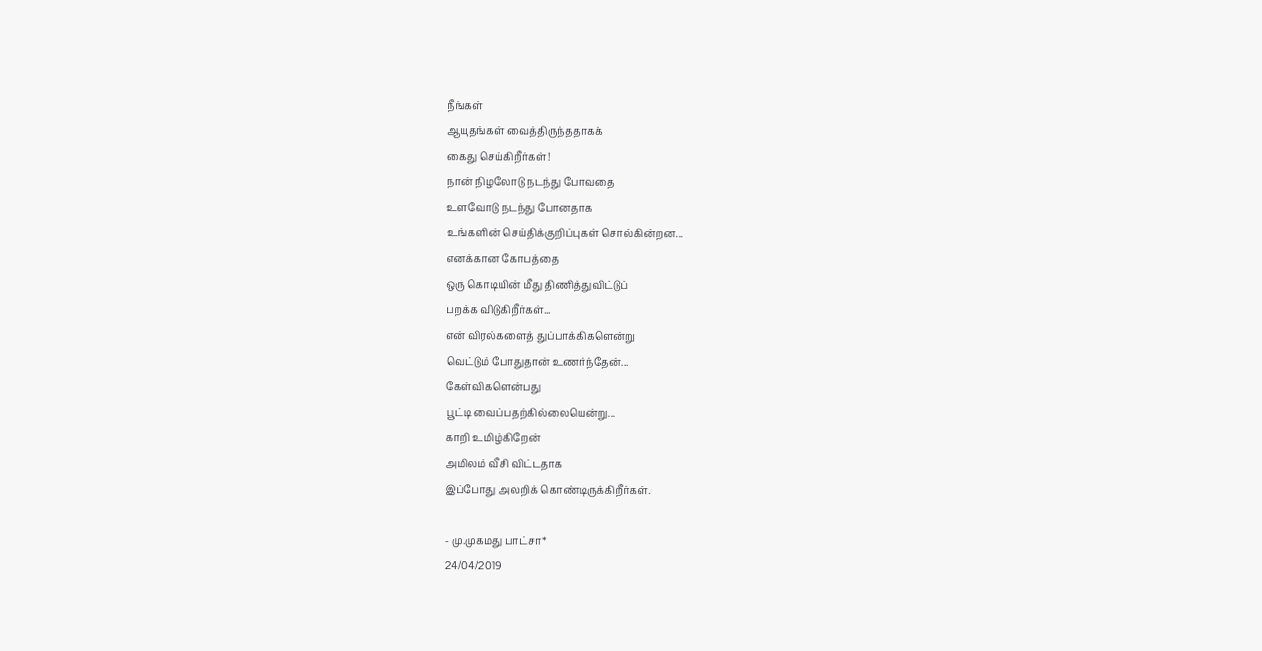நீங்கள்
ஆயுதங்கள் வைத்திருந்ததாகக்
கைது செய்கிறீர்கள்!
நான் நிழலோடு நடந்து போவதை
உளவோடு நடந்து போனதாக
உங்களின் செய்திக்குறிப்புகள் சொல்கின்றன...
எனக்கான கோபத்தை
ஒரு கொடியின் மீது திணித்துவிட்டுப்
பறக்க விடுகிறீர்கள்...
என் விரல்களைத் துப்பாக்கிகளென்று
வெட்டும் போதுதான் உணர்ந்தேன்...
கேள்விகளென்பது
பூட்டி வைப்பதற்கில்லையென்று...
காறி உமிழ்கிறேன்
அமிலம் வீசி விட்டதாக
இப்போது அலறிக் கொண்டிருக்கிறீர்கள்.

- மு.முகமது பாட்சா*
24/04/2019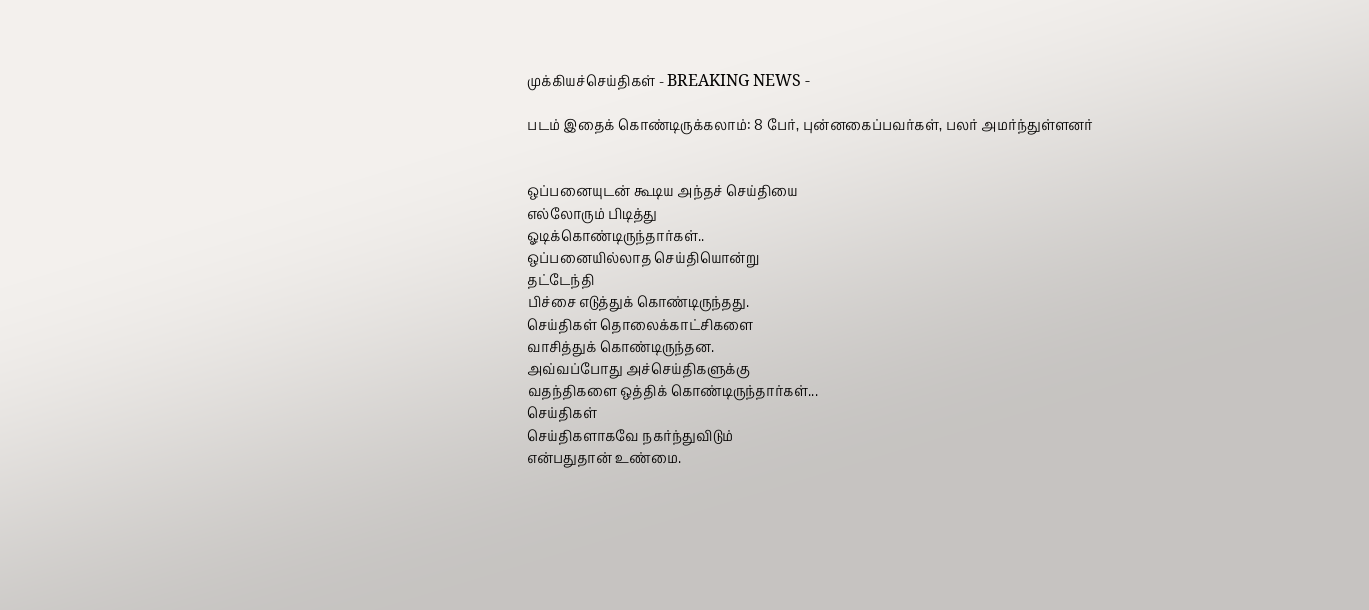முக்கியச்செய்திகள் - BREAKING NEWS -

படம் இதைக் கொண்டிருக்கலாம்: 8 பேர், புன்னகைப்பவர்கள், பலர் அமர்ந்துள்ளனர்


ஒப்பனையுடன் கூடிய அந்தச் செய்தியை
எல்லோரும் பிடித்து
ஓடிக்கொண்டிருந்தார்கள்..
ஒப்பனையில்லாத செய்தியொன்று
தட்டேந்தி
பிச்சை எடுத்துக் கொண்டிருந்தது.
செய்திகள் தொலைக்காட்சிகளை
வாசித்துக் கொண்டிருந்தன.
அவ்வப்போது அச்செய்திகளுக்கு
வதந்திகளை ஒத்திக் கொண்டிருந்தார்கள்...
செய்திகள்
செய்திகளாகவே நகர்ந்துவிடும்
என்பதுதான் உண்மை.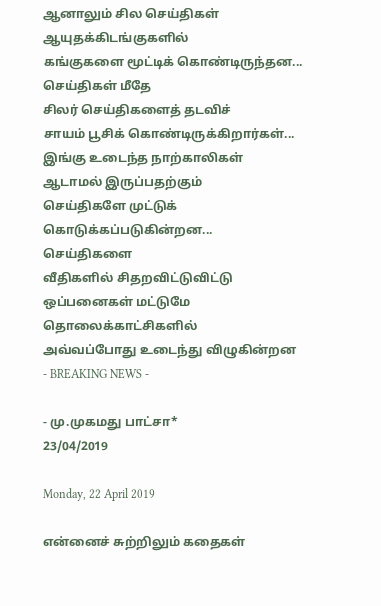ஆனாலும் சில செய்திகள்
ஆயுதக்கிடங்குகளில்
கங்குகளை மூட்டிக் கொண்டிருந்தன...
செய்திகள் மீதே
சிலர் செய்திகளைத் தடவிச்
சாயம் பூசிக் கொண்டிருக்கிறார்கள்...
இங்கு உடைந்த நாற்காலிகள்
ஆடாமல் இருப்பதற்கும்
செய்திகளே முட்டுக் கொடுக்கப்படுகின்றன...
செய்திகளை
வீதிகளில் சிதறவிட்டுவிட்டு
ஒப்பனைகள் மட்டுமே தொலைக்காட்சிகளில்
அவ்வப்போது உடைந்து விழுகின்றன
- BREAKING NEWS -

- மு.முகமது பாட்சா*
23/04/2019

Monday, 22 April 2019

என்னைச் சுற்றிலும் கதைகள்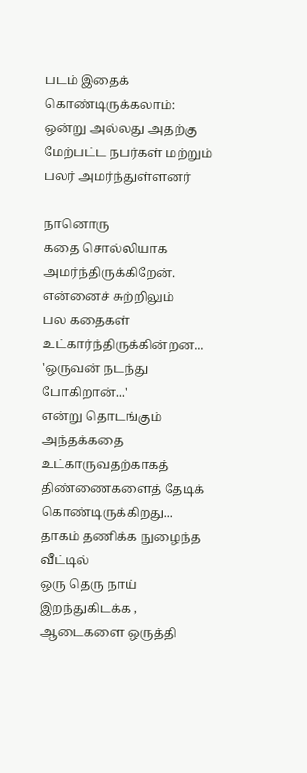படம் இதைக் கொண்டிருக்கலாம்: ஒன்று அல்லது அதற்கு மேற்பட்ட நபர்கள் மற்றும் பலர் அமர்ந்துள்ளனர்

நானொரு
கதை சொல்லியாக அமர்ந்திருக்கிறேன்.
என்னைச் சுற்றிலும்
பல கதைகள் உட்கார்ந்திருக்கின்றன...
'ஒருவன் நடந்து போகிறான்...'
என்று தொடங்கும் அந்தக்கதை
உட்காருவதற்காகத்
திண்ணைகளைத் தேடிக் கொண்டிருக்கிறது...
தாகம் தணிக்க நுழைந்த வீட்டில்
ஒரு தெரு நாய் இறந்துகிடக்க ,
ஆடைகளை ஒருத்தி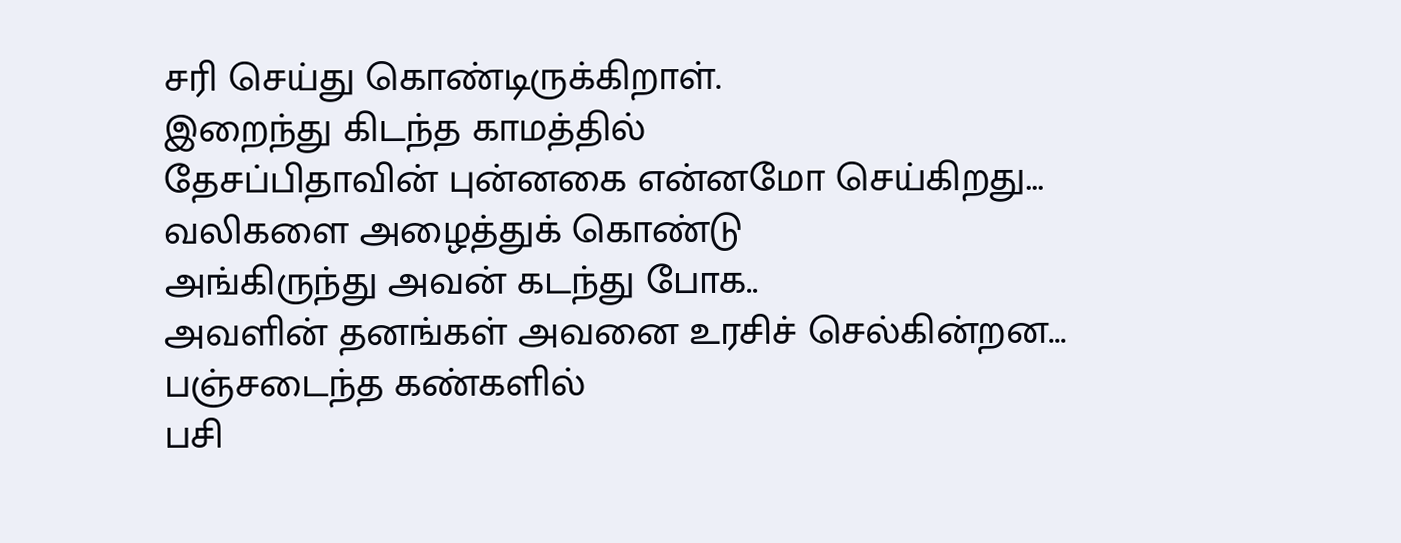சரி செய்து கொண்டிருக்கிறாள்.
இறைந்து கிடந்த காமத்தில்
தேசப்பிதாவின் புன்னகை என்னமோ செய்கிறது...
வலிகளை அழைத்துக் கொண்டு
அங்கிருந்து அவன் கடந்து போக..
அவளின் தனங்கள் அவனை உரசிச் செல்கின்றன...
பஞ்சடைந்த கண்களில்
பசி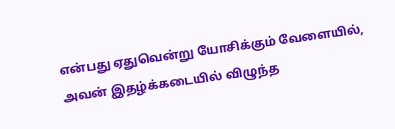என்பது ஏதுவென்று யோசிக்கும் வேளையில்,
அவன் இதழ்க்கடையில் விழுந்த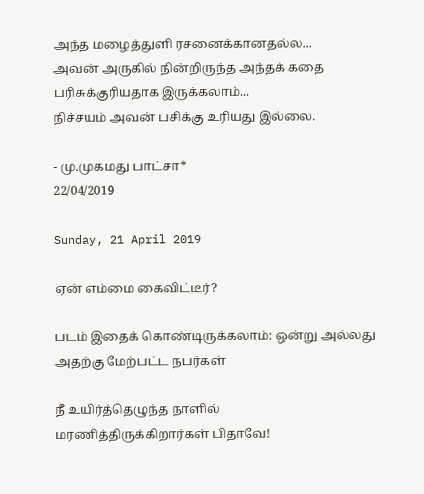அந்த மழைத்துளி ரசனைக்கானதல்ல...
அவன் அருகில் நின்றிருந்த அந்தக் கதை
பரிசுக்குரியதாக இருக்கலாம்...
நிச்சயம் அவன் பசிக்கு உரியது இல்லை.

- மு.முகமது பாட்சா*
22/04/2019

Sunday, 21 April 2019

ஏன் எம்மை கைவிட்டீர்?

படம் இதைக் கொண்டிருக்கலாம்: ஒன்று அல்லது அதற்கு மேற்பட்ட நபர்கள்

நீ உயிர்த்தெழுந்த நாளில்
மரணித்திருக்கிறார்கள் பிதாவே!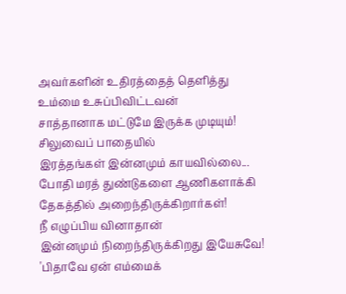அவர்களின் உதிரத்தைத் தெளித்து
உம்மை உசுப்பிவிட்டவன்
சாத்தானாக மட்டுமே இருக்க முடியும்!
சிலுவைப் பாதையில்
இரத்தங்கள் இன்னமும் காயவில்லை...
போதி மரத் துண்டுகளை ஆணிகளாக்கி
தேகத்தில் அறைந்திருக்கிறார்கள்!
நீ எழுப்பிய வினாதான்
இன்னமும் நிறைந்திருக்கிறது இயேசுவே!
'பிதாவே ஏன் எம்மைக்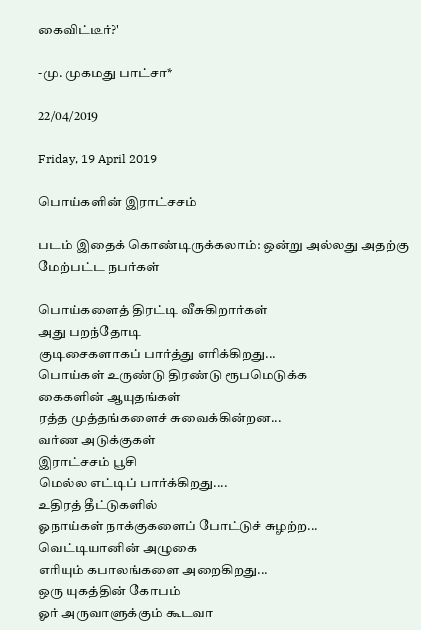கைவிட்டீர்?'

-மு. முகமது பாட்சா*

22/04/2019

Friday, 19 April 2019

பொய்களின் இராட்சசம்

படம் இதைக் கொண்டிருக்கலாம்: ஒன்று அல்லது அதற்கு மேற்பட்ட நபர்கள்

பொய்களைத் திரட்டி வீசுகிறார்கள்
அது பறந்தோடி
குடிசைகளாகப் பார்த்து எரிக்கிறது...
பொய்கள் உருண்டு திரண்டு ரூபமெடுக்க
கைகளின் ஆயுதங்கள்
ரத்த முத்தங்களைச் சுவைக்கின்றன...
வர்ண அடுக்குகள்
இராட்சசம் பூசி
மெல்ல எட்டிப் பார்க்கிறது....
உதிரத் தீட்டுகளில்
ஓநாய்கள் நாக்குகளைப் போட்டுச் சுழற்ற...
வெட்டியானின் அழுகை
எரியும் கபாலங்களை அறைகிறது...
ஒரு யுகத்தின் கோபம்
ஓர் அருவாளுக்கும் கூடவா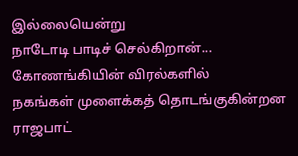இல்லையென்று
நாடோடி பாடிச் செல்கிறான்...
கோணங்கியின் விரல்களில்
நகங்கள் முளைக்கத் தொடங்குகின்றன
ராஜபாட்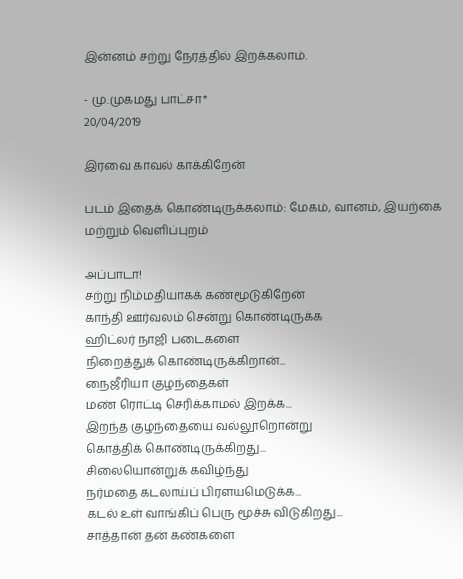இன்னம் சற்று நேரத்தில் இறக்கலாம்.

- மு.முகமது பாட்சா*
20/04/2019

இரவை காவல் காக்கிறேன்

படம் இதைக் கொண்டிருக்கலாம்: மேகம், வானம், இயற்கை மற்றும் வெளிப்புறம்

அப்பாடா!
சற்று நிம்மதியாகக் கண்மூடுகிறேன்
காந்தி ஊர்வலம் சென்று கொண்டிருக்க
ஹிட்லர் நாஜி படைகளை
நிறைத்துக் கொண்டிருக்கிறான்...
நைஜீரியா குழந்தைகள்
மண் ரொட்டி செரிக்காமல் இறக்க...
இறந்த குழந்தையை வல்லூறொன்று
கொத்திக் கொண்டிருக்கிறது...
சிலையொன்றுக் கவிழ்ந்து
நர்மதை கடலாய்ப் பிரளயமெடுக்க...
கடல் உள் வாங்கிப் பெரு மூச்சு விடுகிறது...
சாத்தான் தன் கண்களை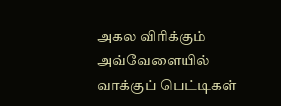அகல விரிக்கும் அவ்வேளையில்
வாக்குப் பெட்டிகள்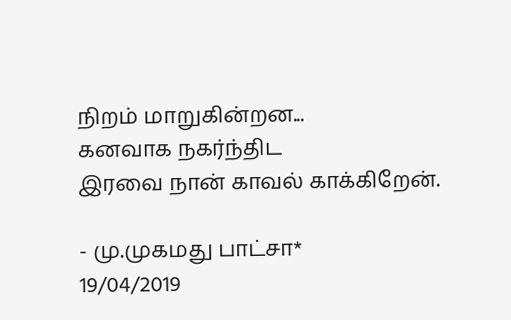நிறம் மாறுகின்றன...
கனவாக நகர்ந்திட
இரவை நான் காவல் காக்கிறேன்.

- மு.முகமது பாட்சா*
19/04/2019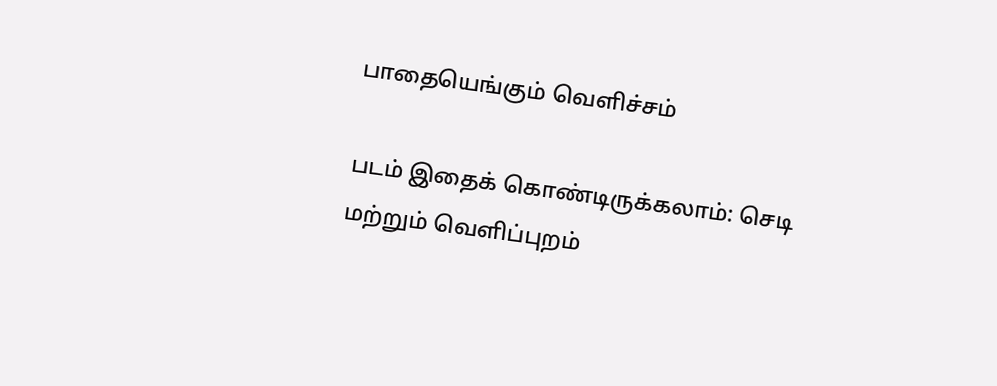பாதையெங்கும் வெளிச்சம்

படம் இதைக் கொண்டிருக்கலாம்: செடி மற்றும் வெளிப்புறம்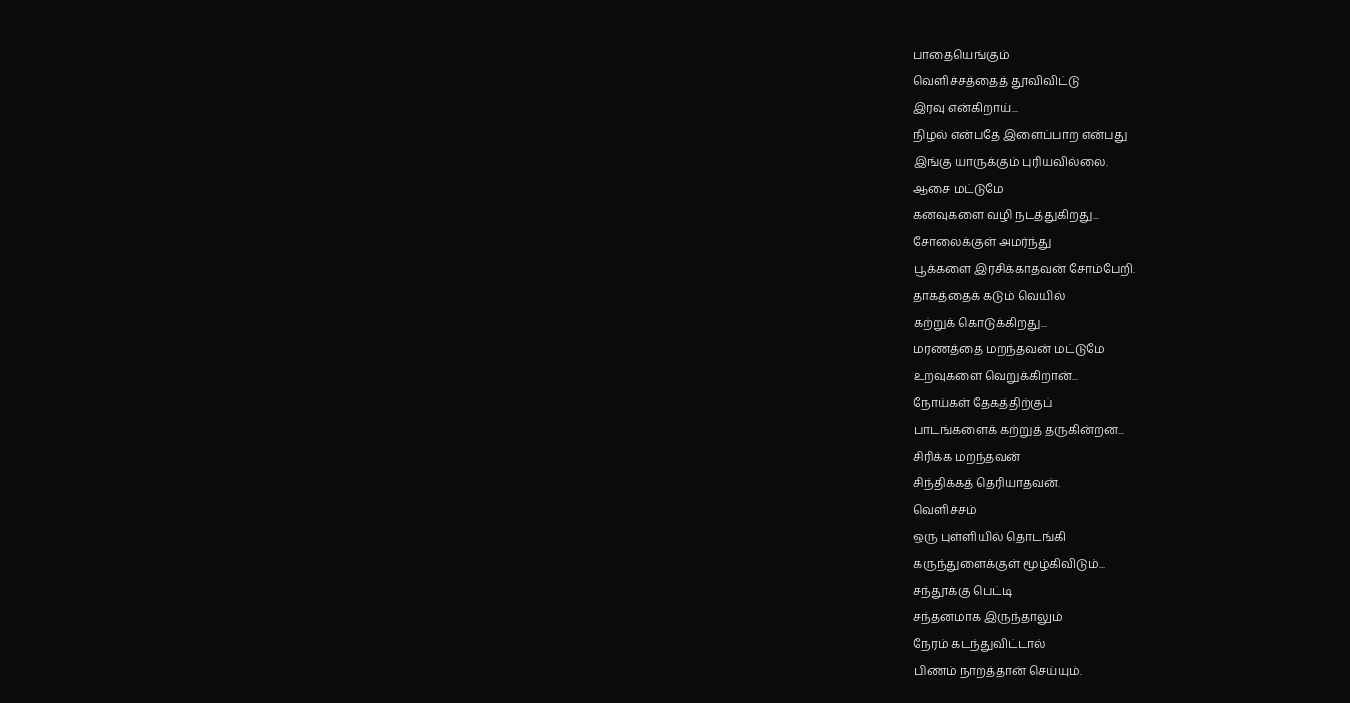பாதையெங்கும்
வெளிச்சத்தைத் தூவிவிட்டு
இரவு என்கிறாய்...
நிழல் என்பதே இளைப்பாற என்பது
இங்கு யாருக்கும் புரியவில்லை.
ஆசை மட்டுமே
கனவுகளை வழி நடத்துகிறது...
சோலைக்குள் அமர்ந்து
பூக்களை இரசிக்காதவன் சோம்பேறி.
தாகத்தைக் கடும் வெயில்
கற்றுக் கொடுக்கிறது...
மரணத்தை மறந்தவன் மட்டுமே
உறவுகளை வெறுக்கிறான்...
நோய்கள் தேகத்திற்குப்
பாடங்களைக் கற்றுத் தருகின்றன...
சிரிக்க மறந்தவன்
சிந்திக்கத் தெரியாதவன்.
வெளிச்சம்
ஒரு புள்ளியில் தொடங்கி
கருந்துளைக்குள் மூழ்கிவிடும்...
சந்தூக்கு பெட்டி
சந்தனமாக இருந்தாலும்
நேரம் கடந்துவிட்டால்
பிணம் நாறத்தான் செய்யும்.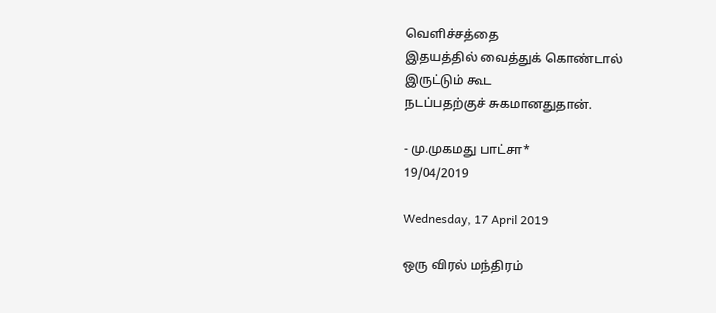வெளிச்சத்தை
இதயத்தில் வைத்துக் கொண்டால்
இருட்டும் கூட
நடப்பதற்குச் சுகமானதுதான்.

- மு.முகமது பாட்சா*
19/04/2019

Wednesday, 17 April 2019

ஒரு விரல் மந்திரம்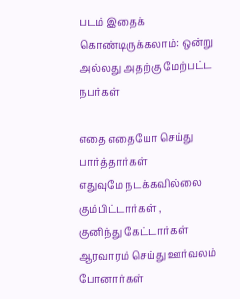படம் இதைக் கொண்டிருக்கலாம்: ஒன்று அல்லது அதற்கு மேற்பட்ட நபர்கள்

எதை எதையோ செய்து பார்த்தார்கள்
எதுவுமே நடக்கவில்லை
கும்பிட்டார்கள் ,
குனிந்து கேட்டார்கள்
ஆரவாரம் செய்து ஊர்வலம் போனார்கள்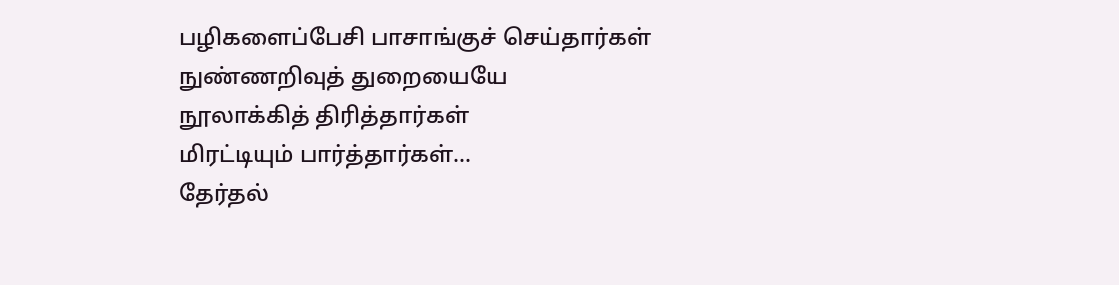பழிகளைப்பேசி பாசாங்குச் செய்தார்கள்
நுண்ணறிவுத் துறையையே
நூலாக்கித் திரித்தார்கள்
மிரட்டியும் பார்த்தார்கள்...
தேர்தல்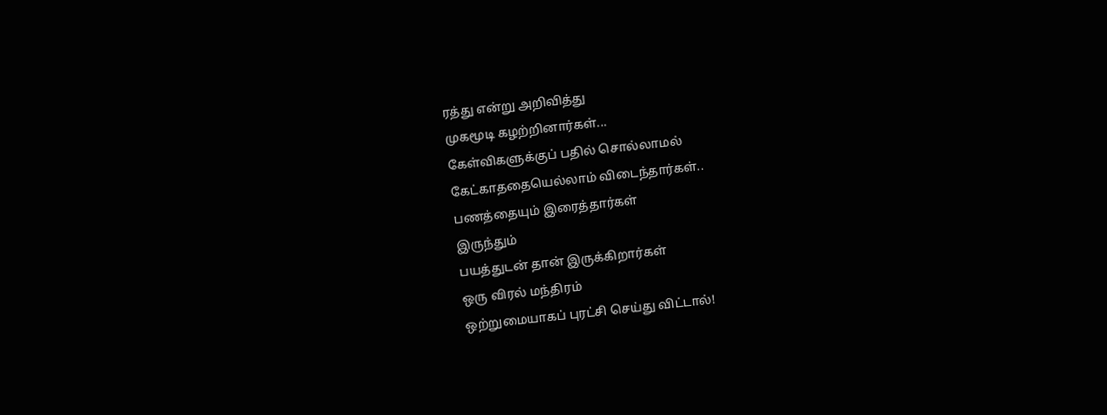ரத்து என்று அறிவித்து
முகமூடி கழற்றினார்கள்...
கேள்விகளுக்குப் பதில் சொல்லாமல்
கேட்காததையெல்லாம் விடைந்தார்கள்..
பணத்தையும் இரைத்தார்கள்
இருந்தும்
பயத்துடன் தான் இருக்கிறார்கள்
ஒரு விரல் மந்திரம்
ஒற்றுமையாகப் புரட்சி செய்து விட்டால்!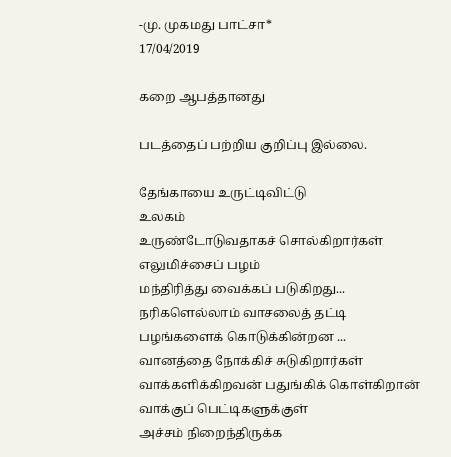-மு. முகமது பாட்சா*
17/04/2019

கறை ஆபத்தானது

படத்தைப் பற்றிய குறிப்பு இல்லை.

தேங்காயை உருட்டிவிட்டு
உலகம்
உருண்டோடுவதாகச் சொல்கிறார்கள்
எலுமிச்சைப் பழம்
மந்திரித்து வைக்கப் படுகிறது...
நரிகளெல்லாம் வாசலைத் தட்டி
பழங்களைக் கொடுக்கின்றன ...
வானத்தை நோக்கிச் சுடுகிறார்கள்
வாக்களிக்கிறவன் பதுங்கிக் கொள்கிறான்
வாக்குப் பெட்டிகளுக்குள்
அச்சம் நிறைந்திருக்க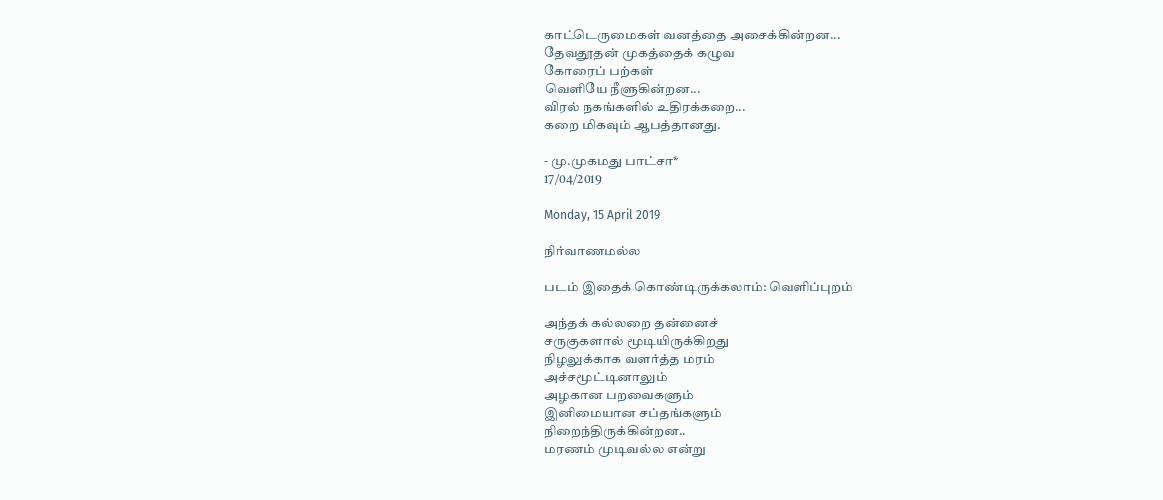காட்டெருமைகள் வனத்தை அசைக்கின்றன...
தேவதூதன் முகத்தைக் கழுவ
கோரைப் பற்கள்
வெளியே நீளுகின்றன...
விரல் நகங்களில் உதிரக்கறை...
கறை மிகவும் ஆபத்தானது.

- மு.முகமது பாட்சா*
17/04/2019

Monday, 15 April 2019

நிர்வாணமல்ல

படம் இதைக் கொண்டிருக்கலாம்: வெளிப்புறம்

அந்தக் கல்லறை தன்னைச்
சருகுகளால் மூடியிருக்கிறது
நிழலுக்காக வளர்த்த மரம்
அச்சமூட்டினாலும்
அழகான பறவைகளும்
இனிமையான சப்தங்களும்
நிறைந்திருக்கின்றன..
மரணம் முடிவல்ல என்று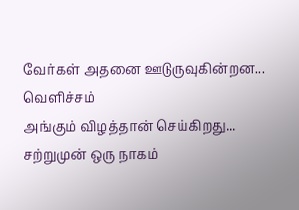வேர்கள் அதனை ஊடுருவுகின்றன...
வெளிச்சம்
அங்கும் விழத்தான் செய்கிறது...
சற்றுமுன் ஒரு நாகம்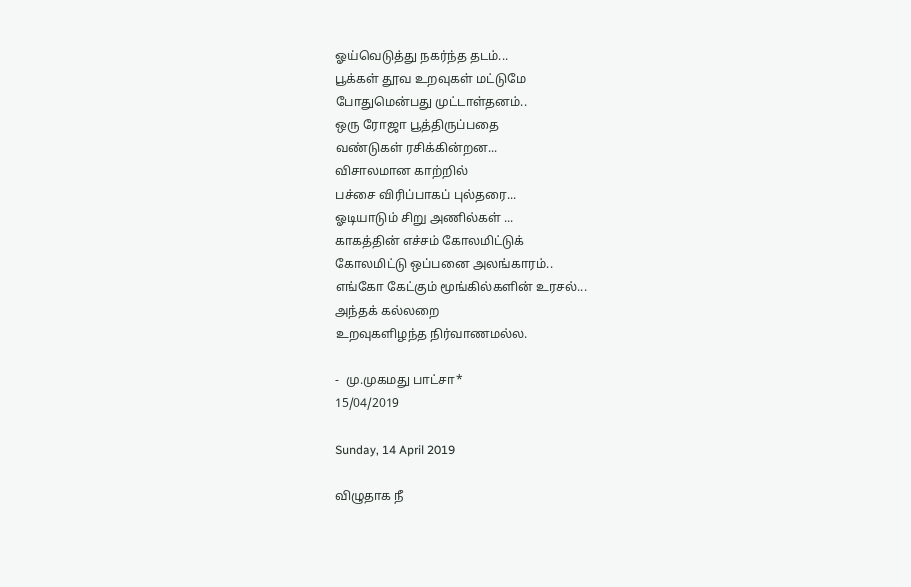ஓய்வெடுத்து நகர்ந்த தடம்...
பூக்கள் தூவ உறவுகள் மட்டுமே
போதுமென்பது முட்டாள்தனம்..
ஒரு ரோஜா பூத்திருப்பதை
வண்டுகள் ரசிக்கின்றன...
விசாலமான காற்றில்
பச்சை விரிப்பாகப் புல்தரை...
ஓடியாடும் சிறு அணில்கள் ...
காகத்தின் எச்சம் கோலமிட்டுக்
கோலமிட்டு ஒப்பனை அலங்காரம்..
எங்கோ கேட்கும் மூங்கில்களின் உரசல்...
அந்தக் கல்லறை
உறவுகளிழந்த நிர்வாணமல்ல.

-  மு.முகமது பாட்சா*
15/04/2019

Sunday, 14 April 2019

விழுதாக நீ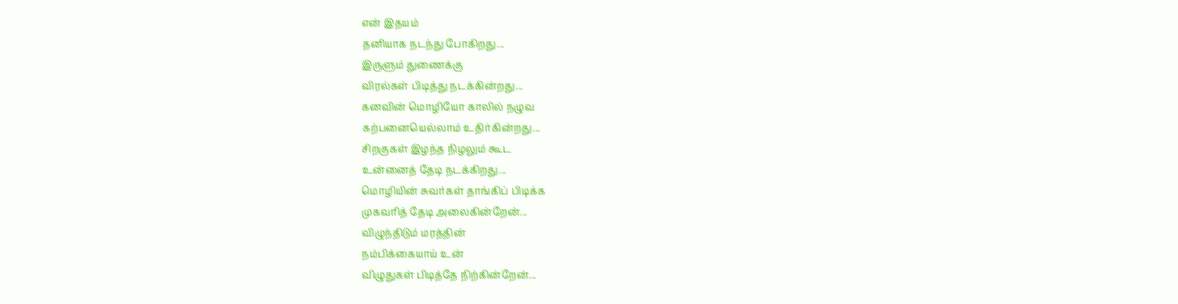என் இதயம்
தனியாக நடந்து போகிறது...
இருளும் துணைக்கு
விரல்கள் பிடித்து நடக்கின்றது...
கனவின் மொழியோ காலில் நழுவ
கற்பனையெல்லாம் உதிர்கின்றது...
சிறகுகள் இழந்த நிழலும் கூட
உன்னைத் தேடி நடக்கிறது...
மொழியின் சுவர்கள் தாங்கிப் பிடிக்க
முகவரித் தேடி அலைகின்றேன்...
விழுந்திடும் மரத்தின்
நம்பிக்கையாய் உன்
விழுதுகள் பிடித்தே நிற்கின்றேன்...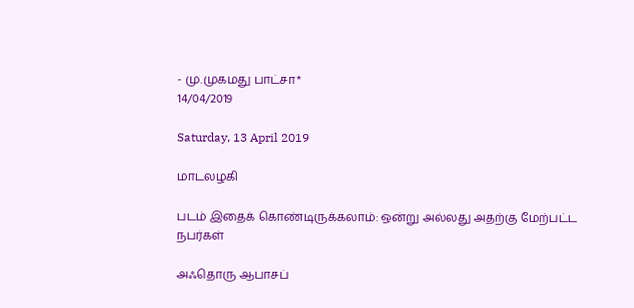- மு.முகமது பாட்சா*
14/04/2019

Saturday, 13 April 2019

மாடலழகி

படம் இதைக் கொண்டிருக்கலாம்: ஒன்று அல்லது அதற்கு மேற்பட்ட நபர்கள்

அஃதொரு ஆபாசப்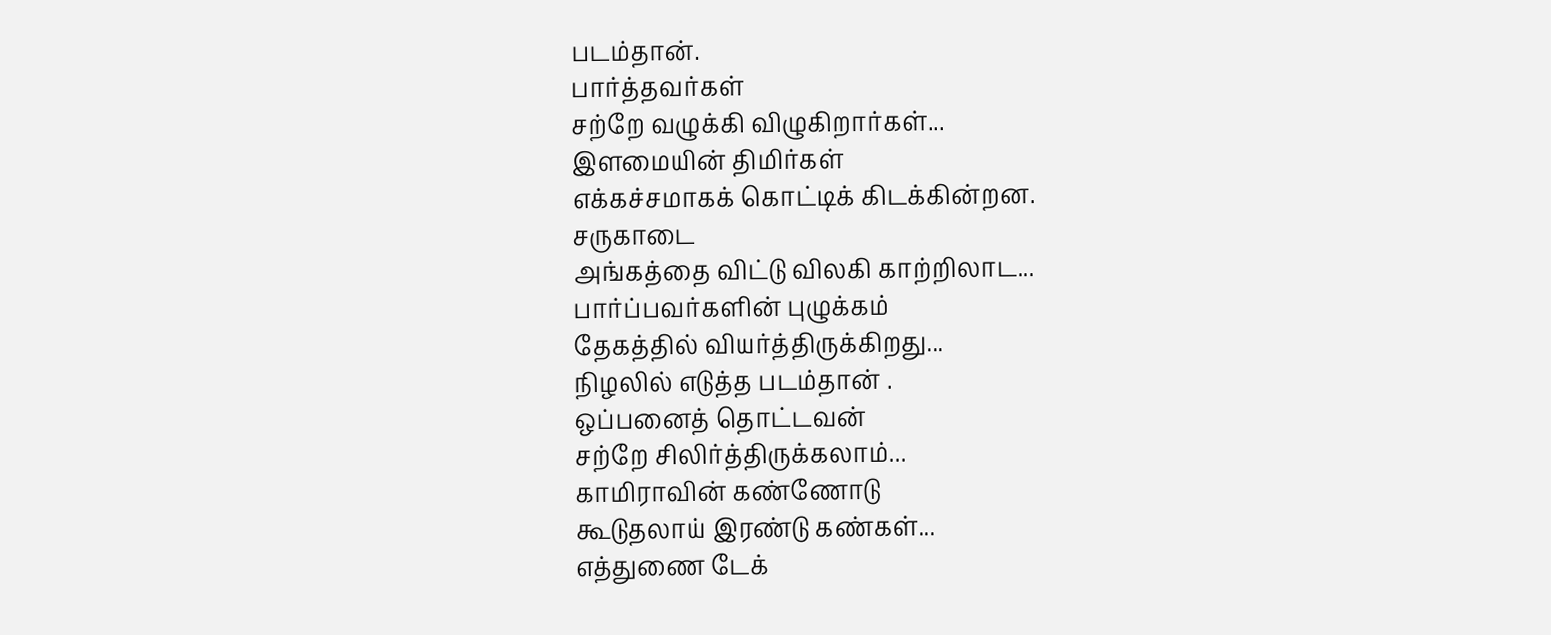படம்தான்.
பார்த்தவர்கள்
சற்றே வழுக்கி விழுகிறார்கள்...
இளமையின் திமிர்கள்
எக்கச்சமாகக் கொட்டிக் கிடக்கின்றன.
சருகாடை
அங்கத்தை விட்டு விலகி காற்றிலாட...
பார்ப்பவர்களின் புழுக்கம்
தேகத்தில் வியர்த்திருக்கிறது...
நிழலில் எடுத்த படம்தான் .
ஒப்பனைத் தொட்டவன்
சற்றே சிலிர்த்திருக்கலாம்...
காமிராவின் கண்ணோடு
கூடுதலாய் இரண்டு கண்கள்...
எத்துணை டேக்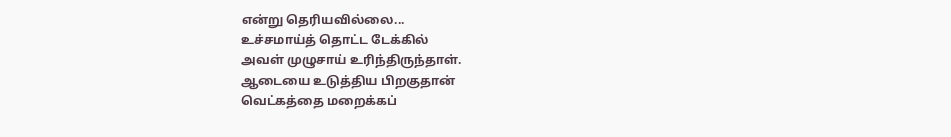என்று தெரியவில்லை...
உச்சமாய்த் தொட்ட டேக்கில்
அவள் முழுசாய் உரிந்திருந்தாள்.
ஆடையை உடுத்திய பிறகுதான்
வெட்கத்தை மறைக்கப்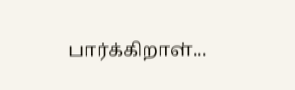பார்க்கிறாள்...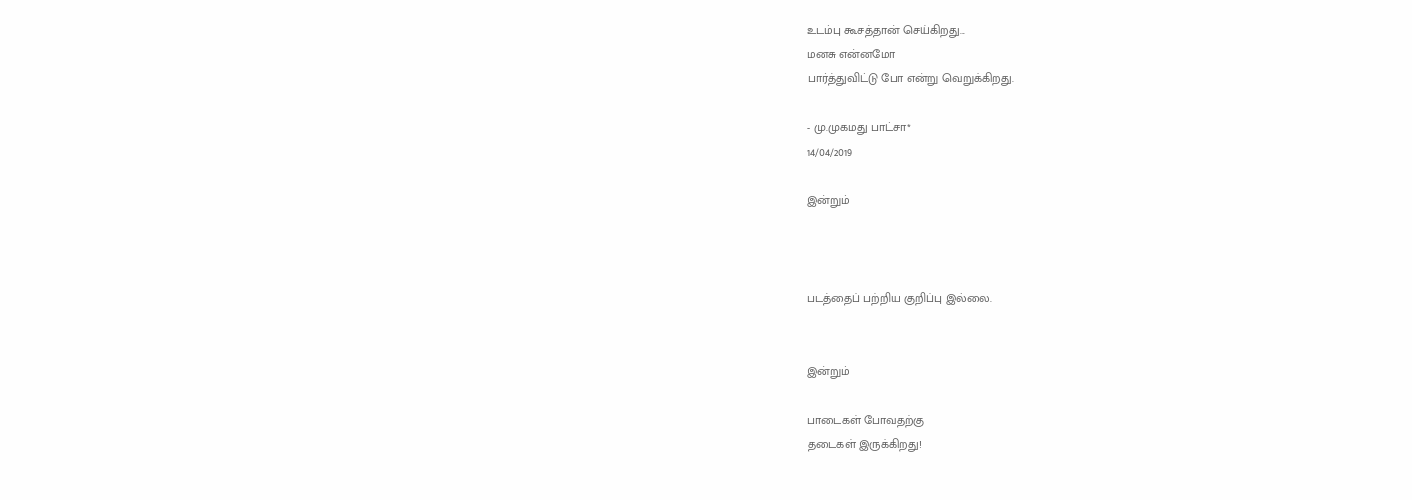உடம்பு கூசத்தான் செய்கிறது...
மனசு என்னமோ
பார்த்துவிட்டு போ என்று வெறுக்கிறது.

- மு.முகமது பாட்சா*
14/04/2019

இன்றும்



படத்தைப் பற்றிய குறிப்பு இல்லை.


இன்றும்

பாடைகள் போவதற்கு
தடைகள் இருக்கிறது!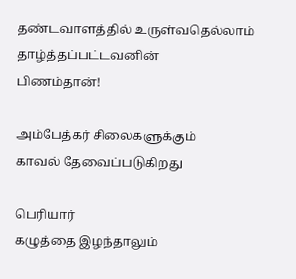தண்டவாளத்தில் உருள்வதெல்லாம்
தாழ்த்தப்பட்டவனின்
பிணம்தான்!

அம்பேத்கர் சிலைகளுக்கும்
காவல் தேவைப்படுகிறது

பெரியார்
கழுத்தை இழந்தாலும்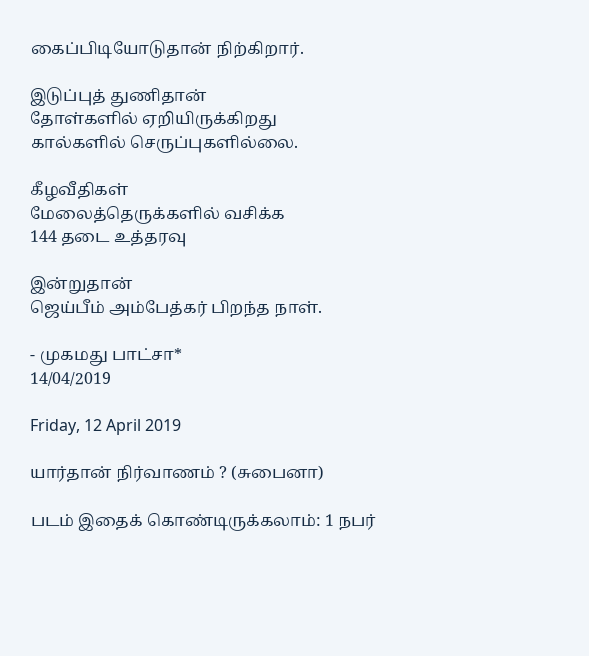கைப்பிடியோடுதான் நிற்கிறார்.

இடுப்புத் துணிதான்
தோள்களில் ஏறியிருக்கிறது
கால்களில் செருப்புகளில்லை.

கீழவீதிகள்
மேலைத்தெருக்களில் வசிக்க
144 தடை உத்தரவு

இன்றுதான்
ஜெய்பீம் அம்பேத்கர் பிறந்த நாள்.

- முகமது பாட்சா*
14/04/2019

Friday, 12 April 2019

யார்தான் நிர்வாணம் ? (சுபைனா)

படம் இதைக் கொண்டிருக்கலாம்: 1 நபர்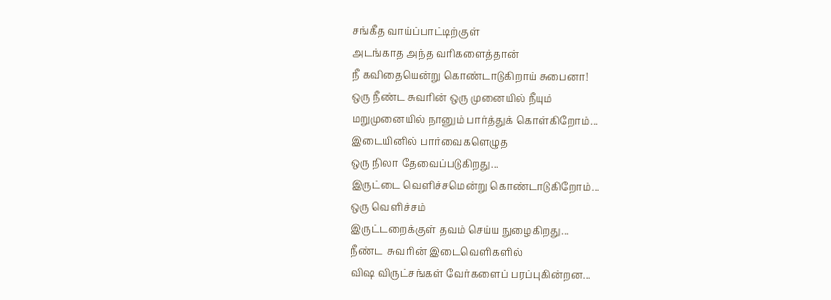சங்கீத வாய்ப்பாட்டிற்குள்
அடங்காத அந்த வரிகளைத்தான்
நீ கவிதையென்று கொண்டாடுகிறாய் சுபைனா!
ஒரு நீண்ட சுவரின் ஒரு முனையில் நீயும்
மறுமுனையில் நானும் பார்த்துக் கொள்கிறோம்...
இடையினில் பார்வைகளெழுத
ஒரு நிலா தேவைப்படுகிறது...
இருட்டை வெளிச்சமென்று கொண்டாடுகிறோம்...
ஒரு வெளிச்சம்
இருட்டறைக்குள் தவம் செய்ய நுழைகிறது...
நீண்ட  சுவரின் இடைவெளிகளில்
விஷ விருட்சங்கள் வேர்களைப் பரப்புகின்றன...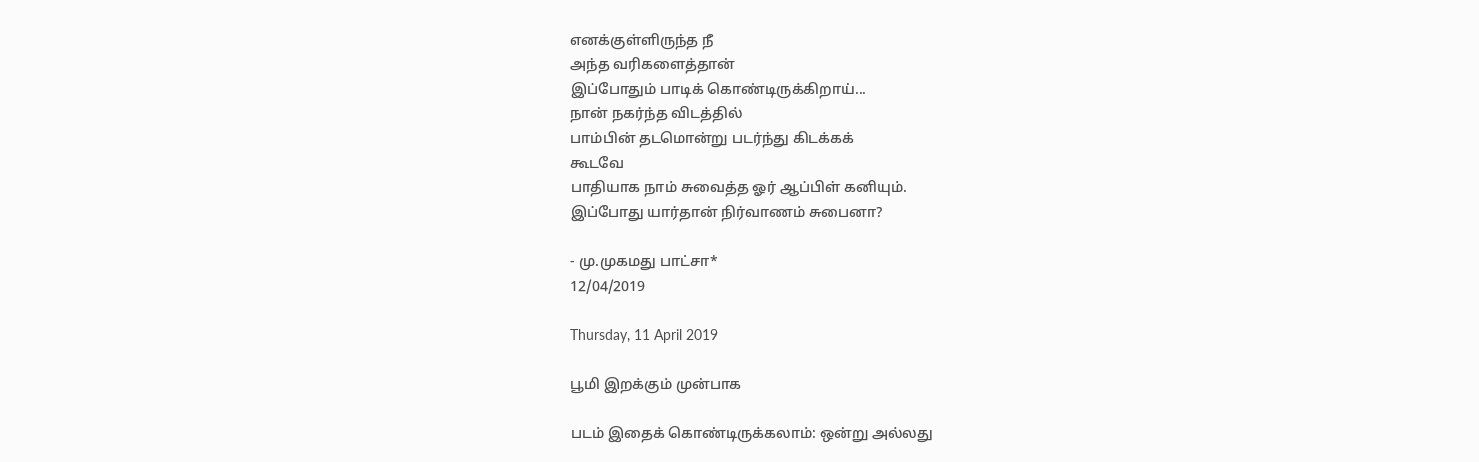எனக்குள்ளிருந்த நீ
அந்த வரிகளைத்தான்
இப்போதும் பாடிக் கொண்டிருக்கிறாய்...
நான் நகர்ந்த விடத்தில்
பாம்பின் தடமொன்று படர்ந்து கிடக்கக்
கூடவே
பாதியாக நாம் சுவைத்த ஓர் ஆப்பிள் கனியும்.
இப்போது யார்தான் நிர்வாணம் சுபைனா?

- மு.முகமது பாட்சா*
12/04/2019

Thursday, 11 April 2019

பூமி இறக்கும் முன்பாக

படம் இதைக் கொண்டிருக்கலாம்: ஒன்று அல்லது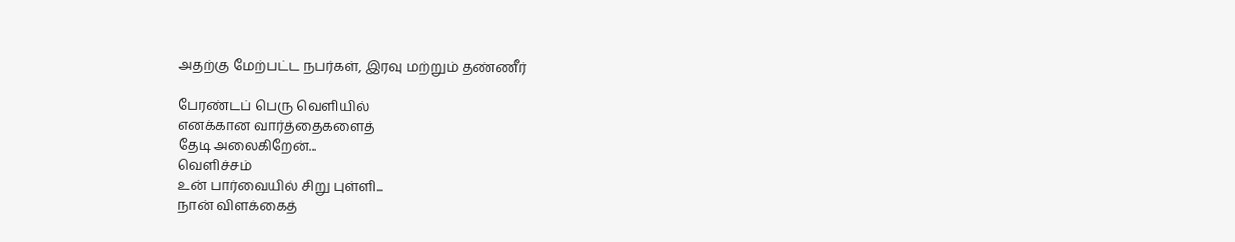அதற்கு மேற்பட்ட நபர்கள், இரவு மற்றும் தண்ணீர்

பேரண்டப் பெரு வெளியில்
எனக்கான வார்த்தைகளைத்
தேடி அலைகிறேன்...
வெளிச்சம்
உன் பார்வையில் சிறு புள்ளி...
நான் விளக்கைத்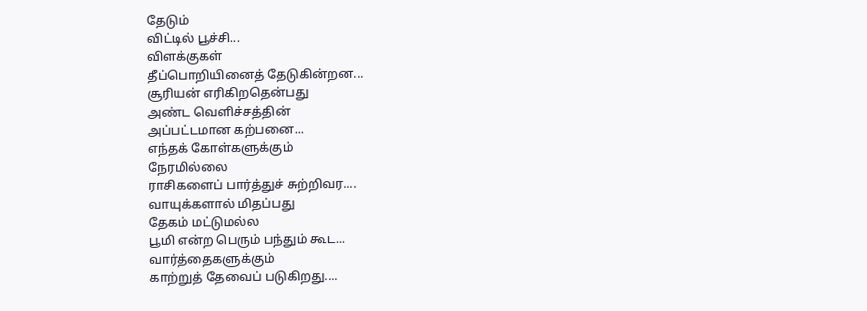தேடும்
விட்டில் பூச்சி...
விளக்குகள்
தீப்பொறியினைத் தேடுகின்றன...
சூரியன் எரிகிறதென்பது
அண்ட வெளிச்சத்தின்
அப்பட்டமான கற்பனை...
எந்தக் கோள்களுக்கும்
நேரமில்லை
ராசிகளைப் பார்த்துச் சுற்றிவர....
வாயுக்களால் மிதப்பது
தேகம் மட்டுமல்ல
பூமி என்ற பெரும் பந்தும் கூட...
வார்த்தைகளுக்கும்
காற்றுத் தேவைப் படுகிறது....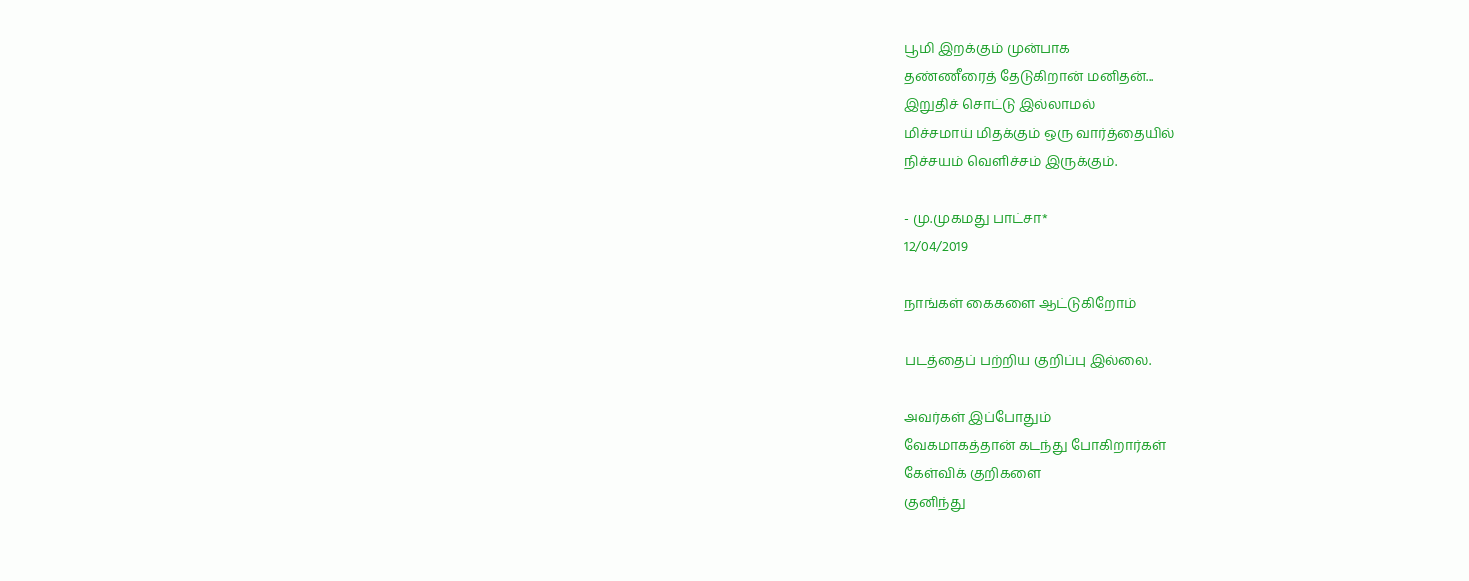பூமி இறக்கும் முன்பாக
தண்ணீரைத் தேடுகிறான் மனிதன்...
இறுதிச் சொட்டு இல்லாமல்
மிச்சமாய் மிதக்கும் ஒரு வார்த்தையில்
நிச்சயம் வெளிச்சம் இருக்கும்.

- மு.முகமது பாட்சா*
12/04/2019

நாங்கள் கைகளை ஆட்டுகிறோம்

படத்தைப் பற்றிய குறிப்பு இல்லை.

அவர்கள் இப்போதும்
வேகமாகத்தான் கடந்து போகிறார்கள்
கேள்விக் குறிகளை
குனிந்து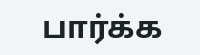பார்க்க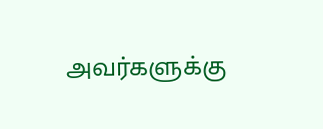அவர்களுக்கு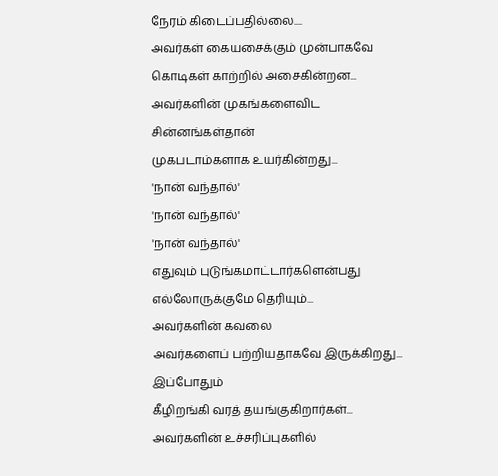நேரம் கிடைப்பதில்லை....
அவர்கள் கையசைக்கும் முன்பாகவே
கொடிகள் காற்றில் அசைகின்றன...
அவர்களின் முகங்களைவிட
சின்னங்கள்தான்
முகபடாம்களாக உயர்கின்றது...
'நான் வந்தால்'
'நான் வந்தால்'
'நான் வந்தால்'
எதுவும் புடுங்கமாட்டார்களென்பது
எல்லோருக்குமே தெரியும்...
அவர்களின் கவலை
அவர்களைப் பற்றியதாகவே இருக்கிறது...
இப்போதும்
கீழிறங்கி வரத் தயங்குகிறார்கள்...
அவர்களின் உச்சரிப்புகளில்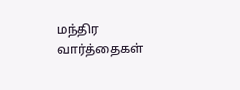மந்திர வார்த்தைகள்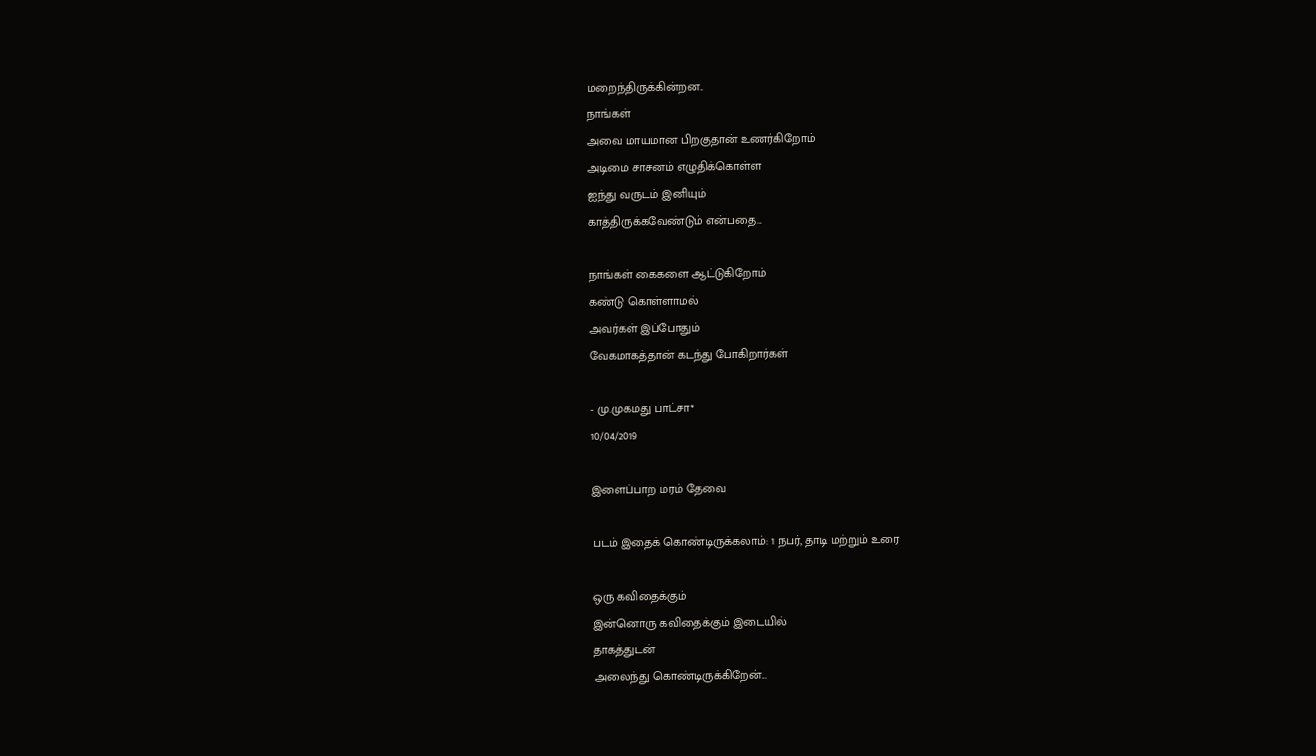மறைந்திருக்கின்றன..
நாங்கள்
அவை மாயமான பிறகுதான் உணர்கிறோம்
அடிமை சாசனம் எழுதிக்கொள்ள
ஐந்து வருடம் இனியும்
காத்திருக்கவேண்டும் என்பதை...

நாங்கள் கைகளை ஆட்டுகிறோம்
கண்டு கொள்ளாமல்
அவர்கள் இப்போதும்
வேகமாகத்தான் கடந்து போகிறார்கள்

- மு.முகமது பாட்சா*
10/04/2019

இளைப்பாற மரம் தேவை

படம் இதைக் கொண்டிருக்கலாம்: 1 நபர், தாடி மற்றும் உரை

ஒரு கவிதைக்கும்
இன்னொரு கவிதைக்கும் இடையில்
தாகத்துடன்
அலைந்து கொண்டிருக்கிறேன்...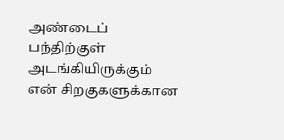அண்டைப் பந்திற்குள் அடங்கியிருக்கும்
என் சிறகுகளுக்கான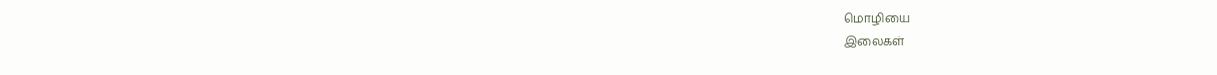மொழியை
இலைகள்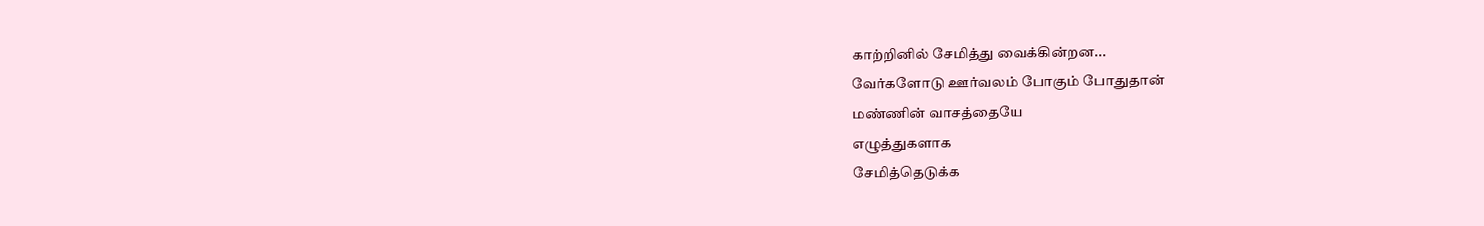காற்றினில் சேமித்து வைக்கின்றன...
வேர்களோடு ஊர்வலம் போகும் போதுதான்
மண்ணின் வாசத்தையே
எழுத்துகளாக
சேமித்தெடுக்க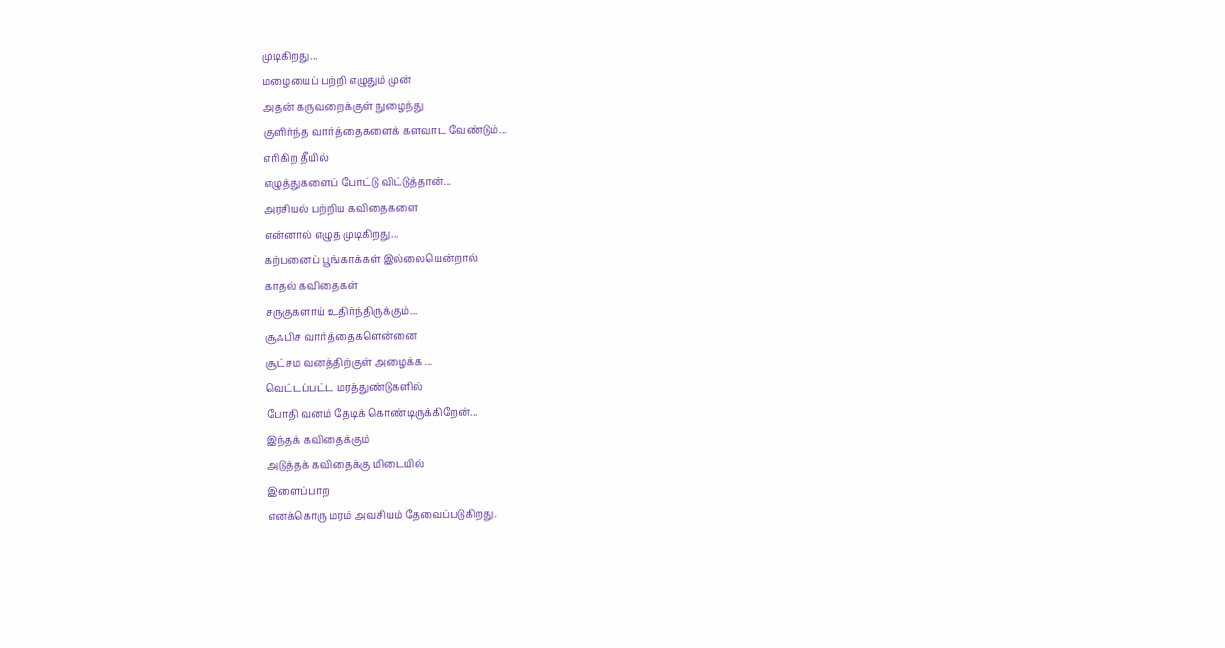முடிகிறது...
மழையைப் பற்றி எழுதும் முன்
அதன் கருவறைக்குள் நுழைந்து
குளிர்ந்த வார்த்தைகளைக் களவாட வேண்டும்...
எரிகிற தீயில்
எழுத்துகளைப் போட்டு விட்டுத்தான்...
அரசியல் பற்றிய கவிதைகளை
என்னால் எழுத முடிகிறது...
கற்பனைப் பூங்காக்கள் இல்லையென்றால்
காதல் கவிதைகள்
சருகுகளாய் உதிர்ந்திருக்கும்...
சூஃபிச வார்த்தைகளென்னை
சூட்சம வனத்திற்குள் அழைக்க ...
வெட்டப்பட்ட மரத்துண்டுகளில்
போதி வனம் தேடிக் கொண்டிருக்கிறேன்...
இந்தக் கவிதைக்கும்
அடுத்தக் கவிதைக்கு மிடையில்
இளைப்பாற
எனக்கொரு மரம் அவசியம் தேவைப்படுகிறது.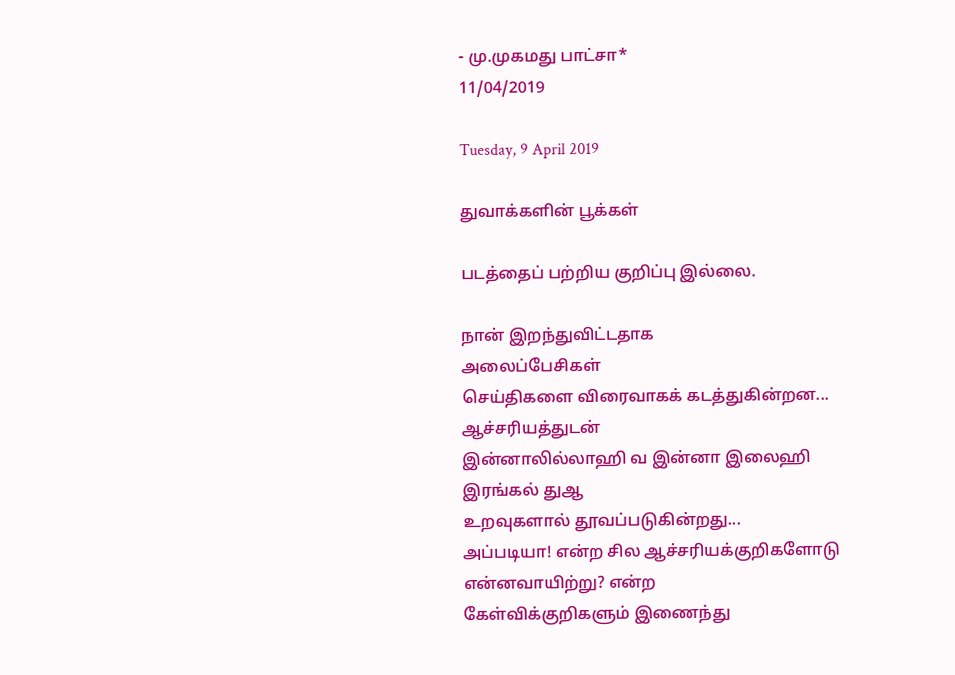- மு.முகமது பாட்சா*
11/04/2019

Tuesday, 9 April 2019

துவாக்களின் பூக்கள்

படத்தைப் பற்றிய குறிப்பு இல்லை.

நான் இறந்துவிட்டதாக
அலைப்பேசிகள்
செய்திகளை விரைவாகக் கடத்துகின்றன...
ஆச்சரியத்துடன்
இன்னாலில்லாஹி வ இன்னா இலைஹி
இரங்கல் துஆ
உறவுகளால் தூவப்படுகின்றது...
அப்படியா! என்ற சில ஆச்சரியக்குறிகளோடு
என்னவாயிற்று? என்ற
கேள்விக்குறிகளும் இணைந்து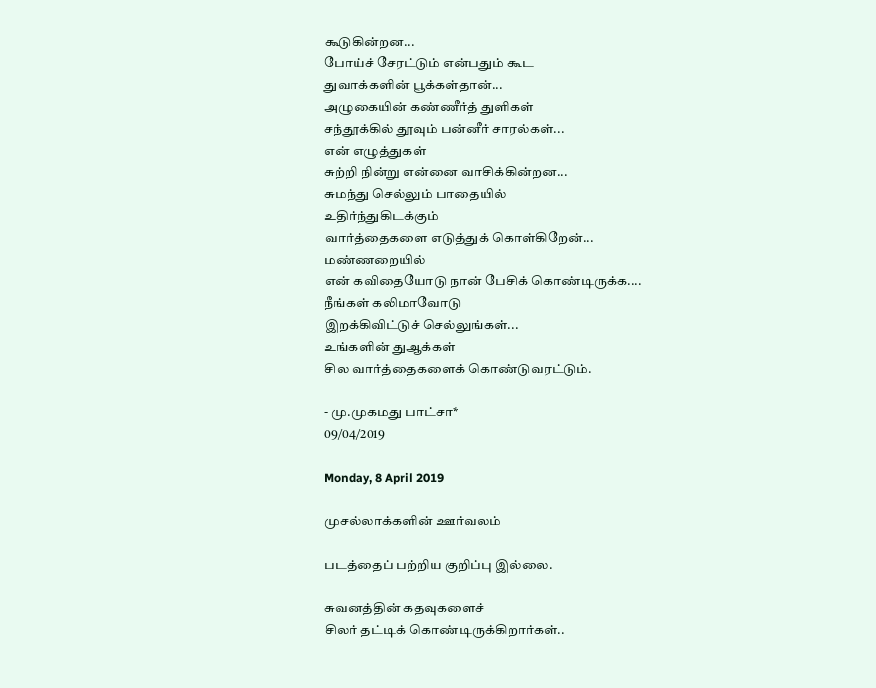கூடுகின்றன...
போய்ச் சேரட்டும் என்பதும் கூட
துவாக்களின் பூக்கள்தான்...
அழுகையின் கண்ணீர்த் துளிகள்
சந்தூக்கில் தூவும் பன்னீர் சாரல்கள்...
என் எழுத்துகள்
சுற்றி நின்று என்னை வாசிக்கின்றன...
சுமந்து செல்லும் பாதையில்
உதிர்ந்துகிடக்கும்
வார்த்தைகளை எடுத்துக் கொள்கிறேன்...
மண்ணறையில்
என் கவிதையோடு நான் பேசிக் கொண்டிருக்க....
நீங்கள் கலிமாவோடு
இறக்கிவிட்டுச் செல்லுங்கள்...
உங்களின் துஆக்கள்
சில வார்த்தைகளைக் கொண்டுவரட்டும்.

- மு.முகமது பாட்சா*
09/04/2019

Monday, 8 April 2019

முசல்லாக்களின் ஊர்வலம்

படத்தைப் பற்றிய குறிப்பு இல்லை.

சுவனத்தின் கதவுகளைச்
சிலர் தட்டிக் கொண்டிருக்கிறார்கள்..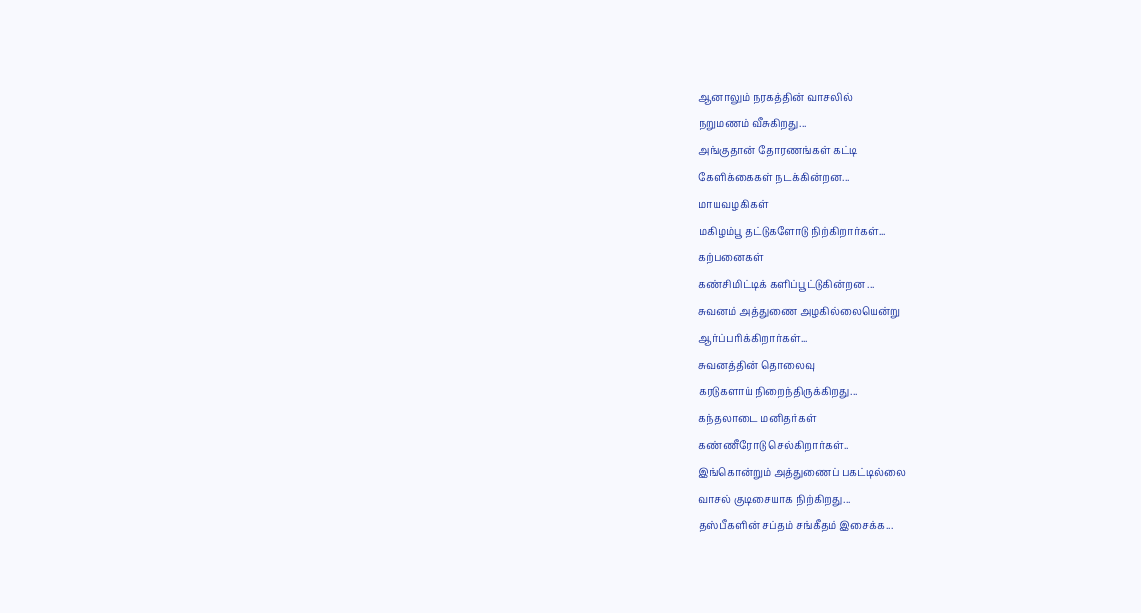ஆனாலும் நரகத்தின் வாசலில்
நறுமணம் வீசுகிறது...
அங்குதான் தோரணங்கள் கட்டி
கேளிக்கைகள் நடக்கின்றன...
மாயவழகிகள்
மகிழம்பூ தட்டுகளோடு நிற்கிறார்கள்...
கற்பனைகள்
கண்சிமிட்டிக் களிப்பூட்டுகின்றன ...
சுவனம் அத்துணை அழகில்லையென்று
ஆர்ப்பரிக்கிறார்கள்...
சுவனத்தின் தொலைவு
கரடுகளாய் நிறைந்திருக்கிறது...
கந்தலாடை மனிதர்கள்
கண்ணீரோடு செல்கிறார்கள்..
இங்கொன்றும் அத்துணைப் பகட்டில்லை
வாசல் குடிசையாக நிற்கிறது...
தஸ்பீகளின் சப்தம் சங்கீதம் இசைக்க...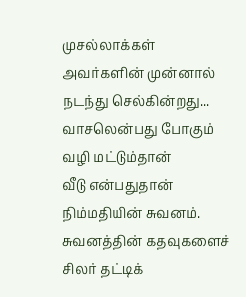முசல்லாக்கள்
அவர்களின் முன்னால் நடந்து செல்கின்றது...
வாசலென்பது போகும் வழி மட்டும்தான்
வீடு என்பதுதான் நிம்மதியின் சுவனம்.
சுவனத்தின் கதவுகளைச்
சிலர் தட்டிக்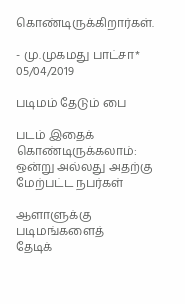கொண்டிருக்கிறார்கள்.

- மு.முகமது பாட்சா*
05/04/2019

படிமம் தேடும் பை

படம் இதைக் கொண்டிருக்கலாம்: ஒன்று அல்லது அதற்கு மேற்பட்ட நபர்கள்

ஆளாளுக்கு படிமங்களைத்
தேடிக்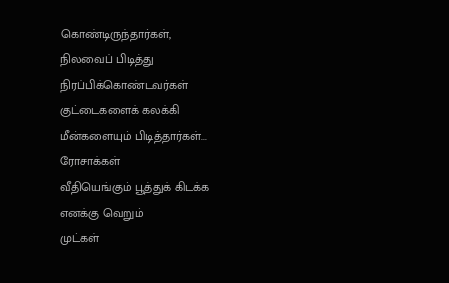கொண்டிருந்தார்கள்,
நிலவைப் பிடித்து நிரப்பிக்கொண்டவர்கள்
குட்டைகளைக் கலக்கி
மீன்களையும் பிடித்தார்கள்...
ரோசாக்கள்
வீதியெங்கும் பூத்துக் கிடக்க
எனக்கு வெறும்
முட்கள்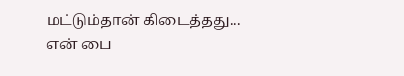மட்டும்தான் கிடைத்தது...
என் பை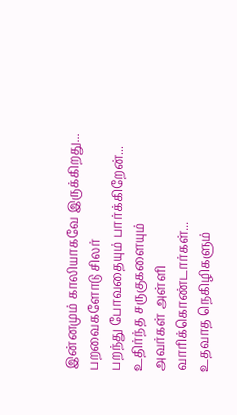இன்னமும் காலியாகவே இருக்கிறது...
பறவைகளோடு சிலர்
பறந்து போவதையும் பார்க்கிறேன்...
உதிர்ந்த சருகுகளையும்
அவர்கள் அள்ளி வாரிக்கொண்டார்கள்...
உதவாத நெகிழிகளும்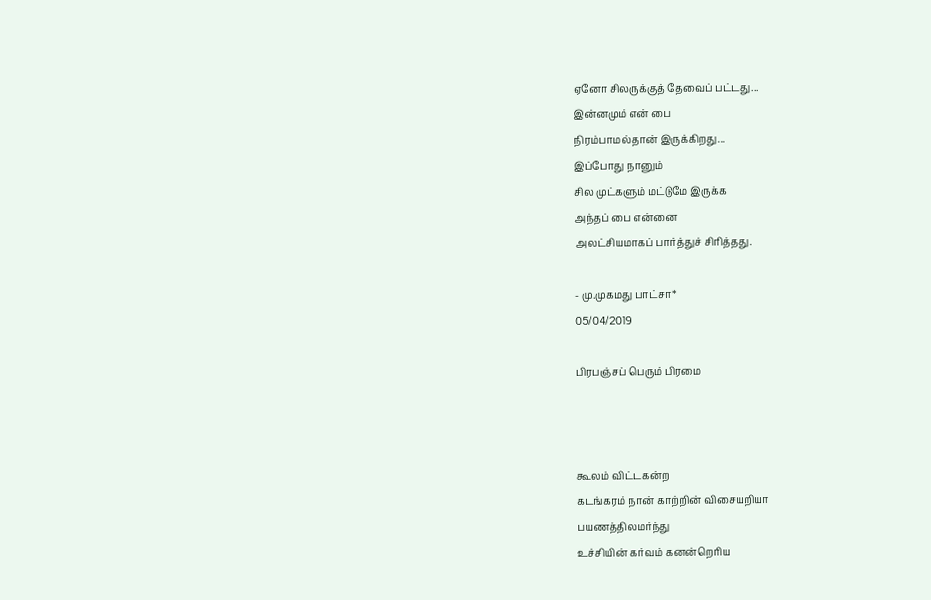ஏனோ சிலருக்குத் தேவைப் பட்டது...
இன்னமும் என் பை
நிரம்பாமல்தான் இருக்கிறது...
இப்போது நானும்
சில முட்களும் மட்டுமே இருக்க
அந்தப் பை என்னை
அலட்சியமாகப் பார்த்துச் சிரித்தது.

- மு.முகமது பாட்சா*
05/04/2019

பிரபஞ்சப் பெரும் பிரமை



கூலம் விட்டகன்ற
கடங்கரம் நான் காற்றின் விசையறியா
பயணத்திலமர்ந்து
உச்சியின் கர்வம் கனன்றெரிய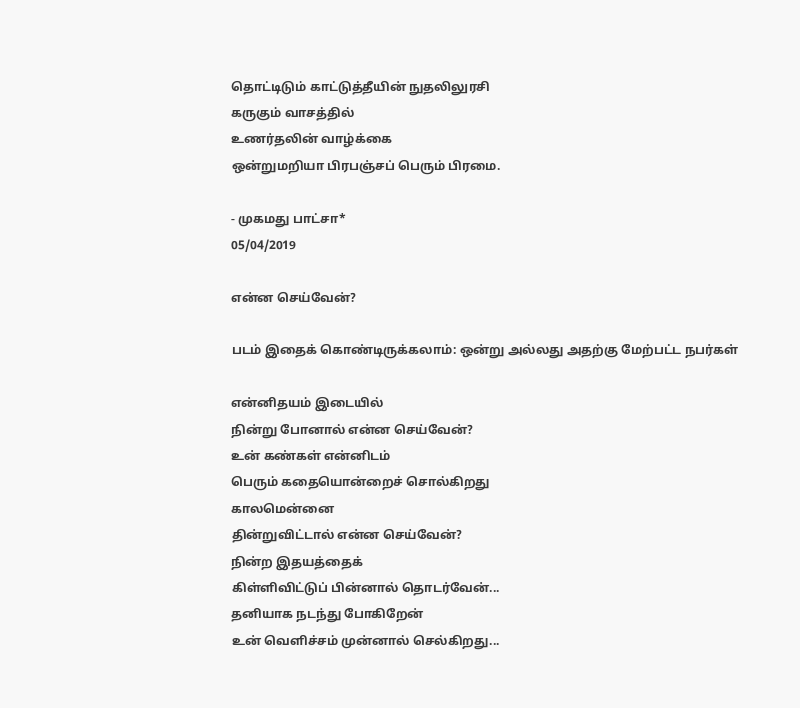தொட்டிடும் காட்டுத்தீயின் நுதலிலுரசி
கருகும் வாசத்தில்
உணர்தலின் வாழ்க்கை
ஒன்றுமறியா பிரபஞ்சப் பெரும் பிரமை.

- முகமது பாட்சா*
05/04/2019

என்ன செய்வேன்?

படம் இதைக் கொண்டிருக்கலாம்: ஒன்று அல்லது அதற்கு மேற்பட்ட நபர்கள்

என்னிதயம் இடையில்
நின்று போனால் என்ன செய்வேன்?
உன் கண்கள் என்னிடம்
பெரும் கதையொன்றைச் சொல்கிறது
காலமென்னை
தின்றுவிட்டால் என்ன செய்வேன்?
நின்ற இதயத்தைக்
கிள்ளிவிட்டுப் பின்னால் தொடர்வேன்...
தனியாக நடந்து போகிறேன்
உன் வெளிச்சம் முன்னால் செல்கிறது...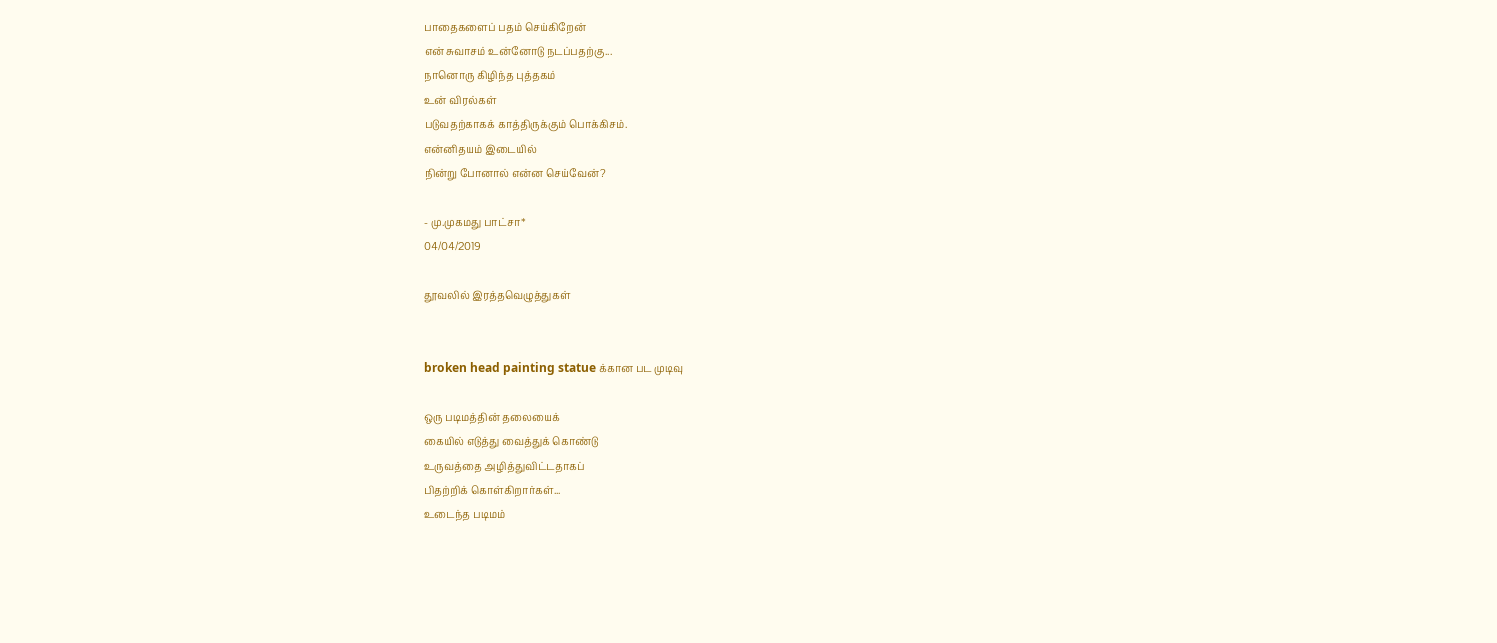பாதைகளைப் பதம் செய்கிறேன்
என் சுவாசம் உன்னோடு நடப்பதற்கு...
நானொரு கிழிந்த புத்தகம்
உன் விரல்கள்
படுவதற்காகக் காத்திருக்கும் பொக்கிசம்.
என்னிதயம் இடையில்
நின்று போனால் என்ன செய்வேன்?

- மு.முகமது பாட்சா*
04/04/2019

தூவலில் இரத்தவெழுத்துகள்


broken head painting statue க்கான பட முடிவு

ஒரு படிமத்தின் தலையைக்
கையில் எடுத்து வைத்துக் கொண்டு
உருவத்தை அழித்துவிட்டதாகப்
பிதற்றிக் கொள்கிறார்கள்...
உடைந்த படிமம்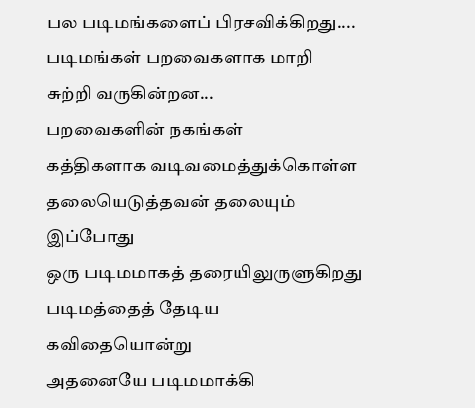பல படிமங்களைப் பிரசவிக்கிறது....
படிமங்கள் பறவைகளாக மாறி
சுற்றி வருகின்றன...
பறவைகளின் நகங்கள்
கத்திகளாக வடிவமைத்துக்கொள்ள
தலையெடுத்தவன் தலையும்
இப்போது
ஒரு படிமமாகத் தரையிலுருளுகிறது
படிமத்தைத் தேடிய கவிதையொன்று
அதனையே படிமமாக்கி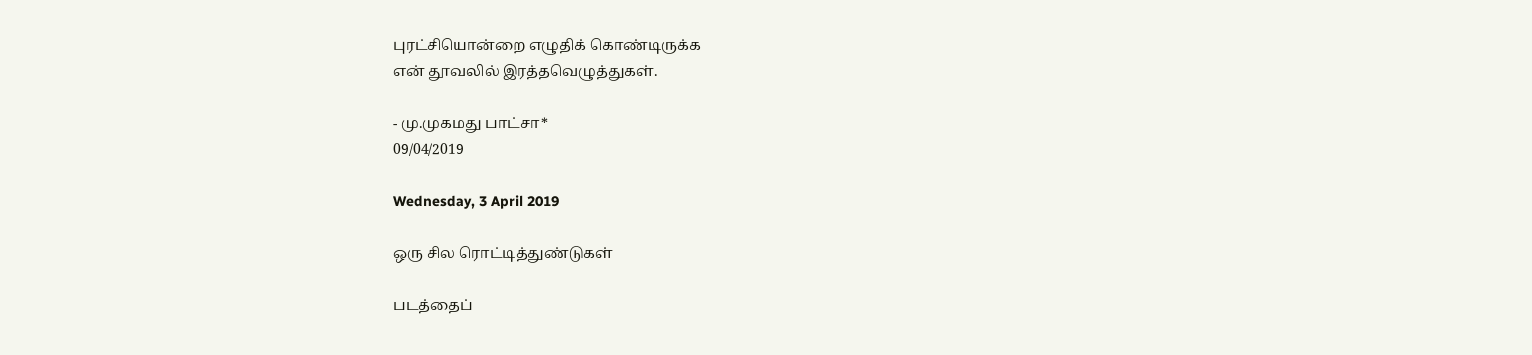புரட்சியொன்றை எழுதிக் கொண்டிருக்க
என் தூவலில் இரத்தவெழுத்துகள்.

- மு.முகமது பாட்சா*
09/04/2019

Wednesday, 3 April 2019

ஒரு சில ரொட்டித்துண்டுகள்

படத்தைப்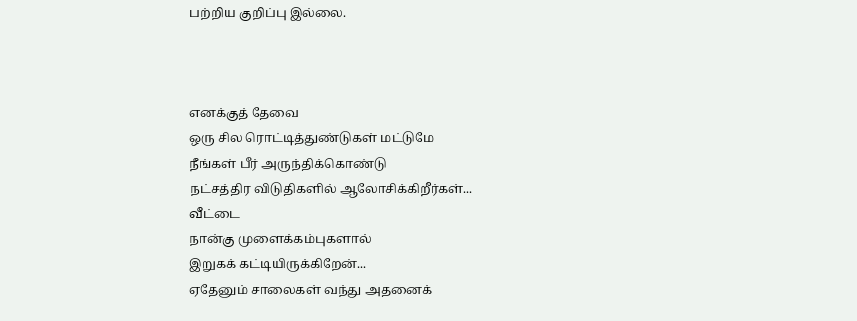பற்றிய குறிப்பு இல்லை.



எனக்குத் தேவை
ஒரு சில ரொட்டித்துண்டுகள் மட்டுமே
நீங்கள் பீர் அருந்திக்கொண்டு
நட்சத்திர விடுதிகளில் ஆலோசிக்கிறீர்கள்...
வீட்டை
நான்கு முளைக்கம்புகளால்
இறுகக் கட்டியிருக்கிறேன்...
ஏதேனும் சாலைகள் வந்து அதனைக்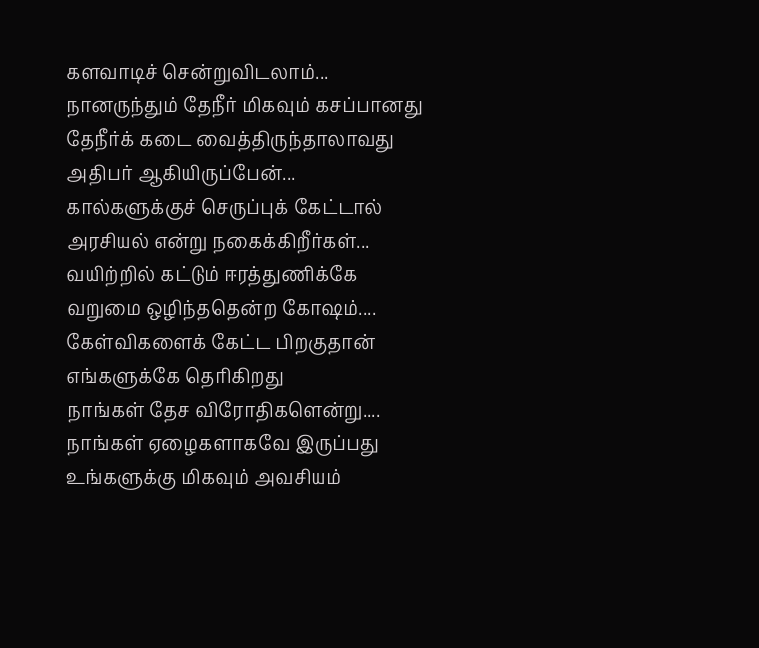களவாடிச் சென்றுவிடலாம்...
நானருந்தும் தேநீர் மிகவும் கசப்பானது
தேநீர்க் கடை வைத்திருந்தாலாவது
அதிபர் ஆகியிருப்பேன்...
கால்களுக்குச் செருப்புக் கேட்டால்
அரசியல் என்று நகைக்கிறீர்கள்...
வயிற்றில் கட்டும் ஈரத்துணிக்கே
வறுமை ஒழிந்ததென்ற கோஷம்....
கேள்விகளைக் கேட்ட பிறகுதான்
எங்களுக்கே தெரிகிறது
நாங்கள் தேச விரோதிகளென்று....
நாங்கள் ஏழைகளாகவே இருப்பது
உங்களுக்கு மிகவும் அவசியம்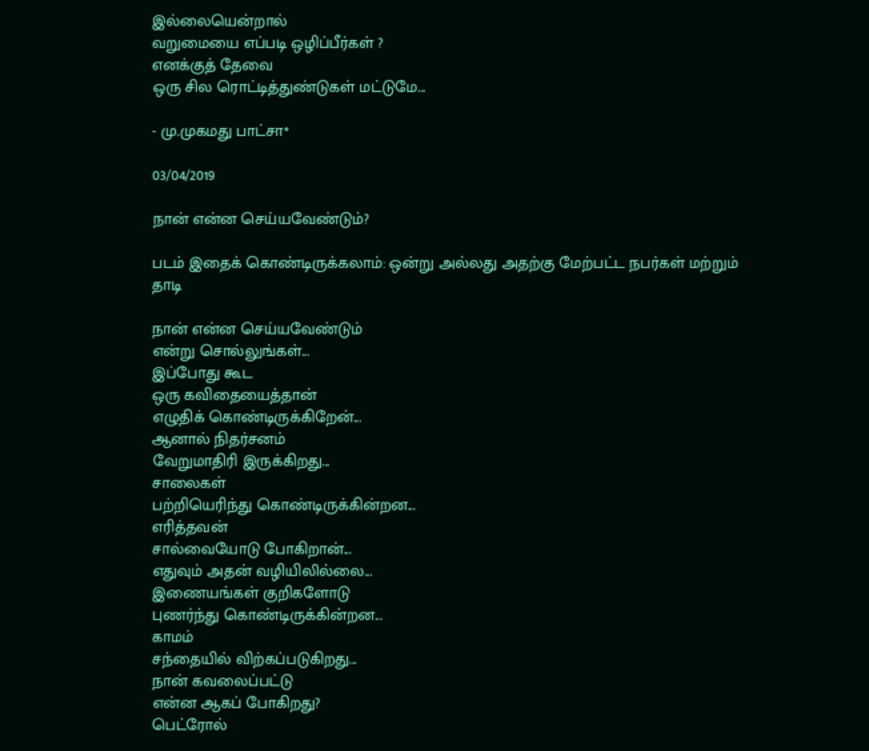இல்லையென்றால்
வறுமையை எப்படி ஒழிப்பீர்கள் ?
எனக்குத் தேவை
ஒரு சில ரொட்டித்துண்டுகள் மட்டுமே...

- மு.முகமது பாட்சா*

03/04/2019

நான் என்ன செய்யவேண்டும்?

படம் இதைக் கொண்டிருக்கலாம்: ஒன்று அல்லது அதற்கு மேற்பட்ட நபர்கள் மற்றும் தாடி

நான் என்ன செய்யவேண்டும்
என்று சொல்லுங்கள்...
இப்போது கூட
ஒரு கவிதையைத்தான்
எழுதிக் கொண்டிருக்கிறேன்...
ஆனால் நிதர்சனம்
வேறுமாதிரி இருக்கிறது...
சாலைகள்
பற்றியெரிந்து கொண்டிருக்கின்றன...
எரித்தவன்
சால்வையோடு போகிறான்...
எதுவும் அதன் வழியிலில்லை...
இணையங்கள் குறிகளோடு
புணர்ந்து கொண்டிருக்கின்றன...
காமம்
சந்தையில் விற்கப்படுகிறது...
நான் கவலைப்பட்டு
என்ன ஆகப் போகிறது?
பெட்ரோல்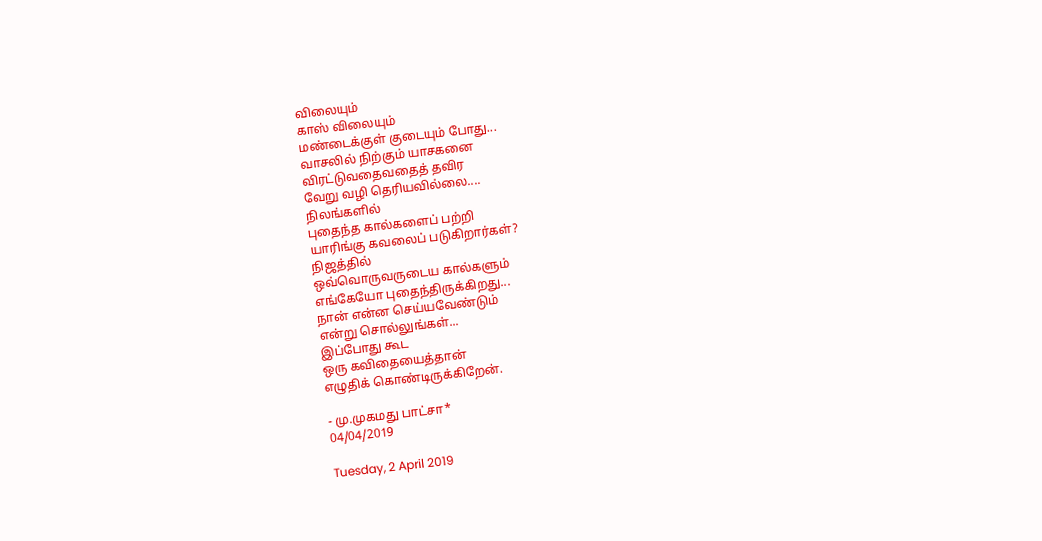விலையும்
காஸ் விலையும்
மண்டைக்குள் குடையும் போது...
வாசலில் நிற்கும் யாசகனை
விரட்டுவதைவதைத் தவிர
வேறு வழி தெரியவில்லை....
நிலங்களில்
புதைந்த கால்களைப் பற்றி
யாரிங்கு கவலைப் படுகிறார்கள்?
நிஜத்தில்
ஒவ்வொருவருடைய கால்களும்
எங்கேயோ புதைந்திருக்கிறது...
நான் என்ன செய்யவேண்டும்
என்று சொல்லுங்கள்...
இப்போது கூட
ஒரு கவிதையைத்தான்
எழுதிக் கொண்டிருக்கிறேன்.

- மு.முகமது பாட்சா*
04/04/2019

Tuesday, 2 April 2019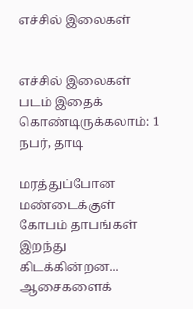எச்சில் இலைகள்


எச்சில் இலைகள்
படம் இதைக் கொண்டிருக்கலாம்: 1 நபர், தாடி

மரத்துப்போன மண்டைக்குள்
கோபம் தாபங்கள் இறந்து கிடக்கின்றன...
ஆசைகளைக்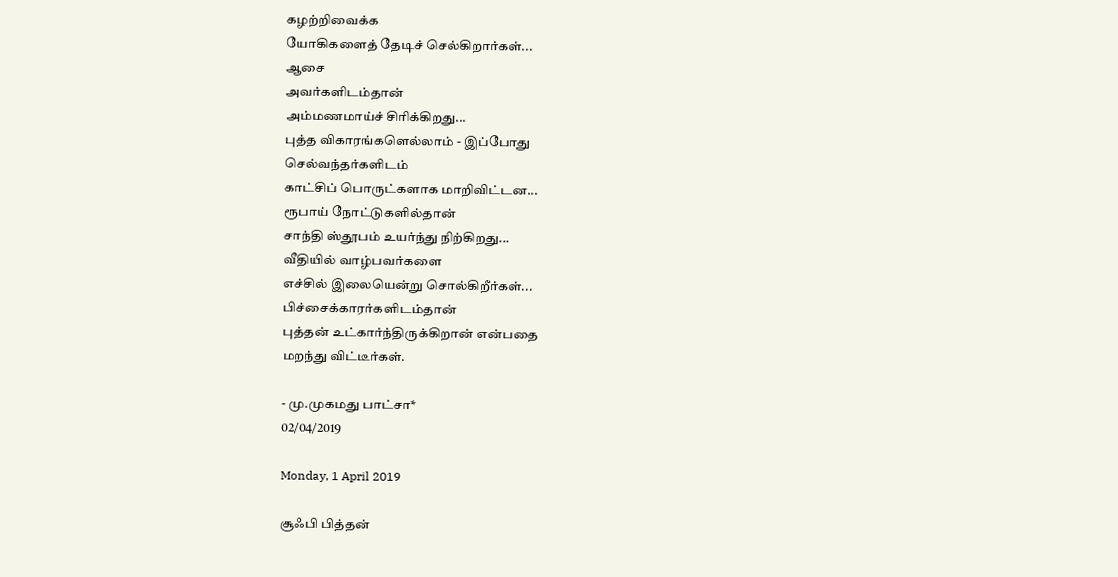கழற்றிவைக்க
யோகிகளைத் தேடிச் செல்கிறார்கள்...
ஆசை
அவர்களிடம்தான்
அம்மணமாய்ச் சிரிக்கிறது...
புத்த விகாரங்களெல்லாம் - இப்போது
செல்வந்தர்களிடம்
காட்சிப் பொருட்களாக மாறிவிட்டன...
ரூபாய் நோட்டுகளில்தான்
சாந்தி ஸ்தூபம் உயர்ந்து நிற்கிறது...
வீதியில் வாழ்பவர்களை
எச்சில் இலையென்று சொல்கிறீர்கள்...
பிச்சைக்காரர்களிடம்தான்
புத்தன் உட்கார்ந்திருக்கிறான் என்பதை
மறந்து விட்டீர்கள்.

- மு.முகமது பாட்சா*
02/04/2019

Monday, 1 April 2019

சூஃபி பித்தன்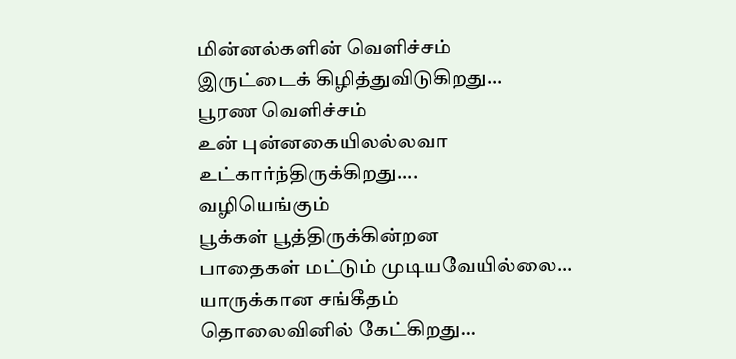மின்னல்களின் வெளிச்சம்
இருட்டைக் கிழித்துவிடுகிறது...
பூரண வெளிச்சம்
உன் புன்னகையிலல்லவா
உட்கார்ந்திருக்கிறது....
வழியெங்கும்
பூக்கள் பூத்திருக்கின்றன
பாதைகள் மட்டும் முடியவேயில்லை...
யாருக்கான சங்கீதம்
தொலைவினில் கேட்கிறது...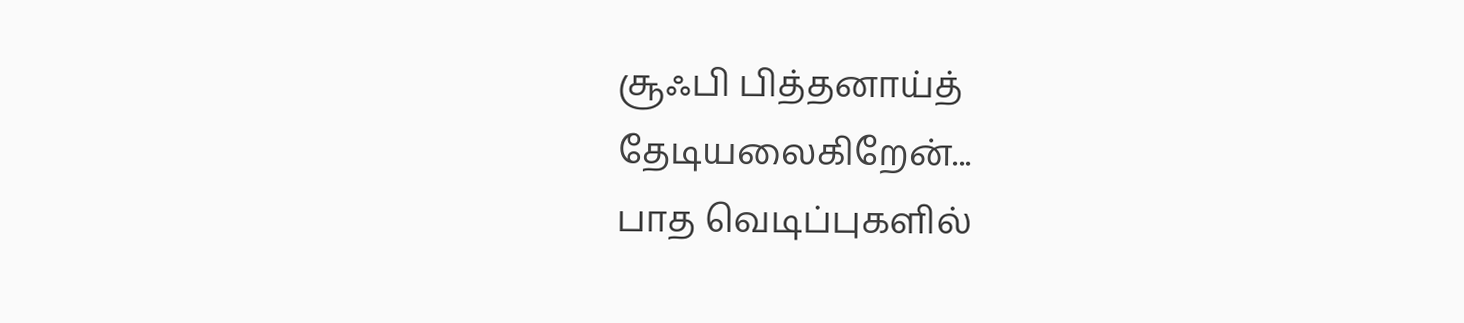சூஃபி பித்தனாய்த்  தேடியலைகிறேன்...
பாத வெடிப்புகளில்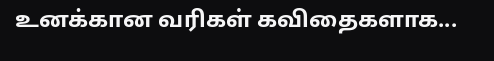உனக்கான வரிகள் கவிதைகளாக...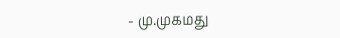- மு.முகமது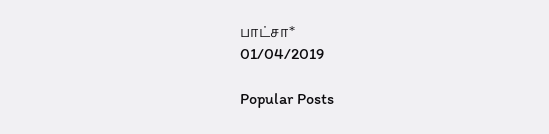பாட்சா*
01/04/2019

Popular Posts